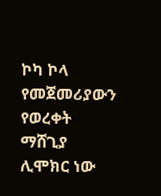ኮካ ኮላ የመጀመሪያውን የወረቀት ማሸጊያ ሊሞክር ነው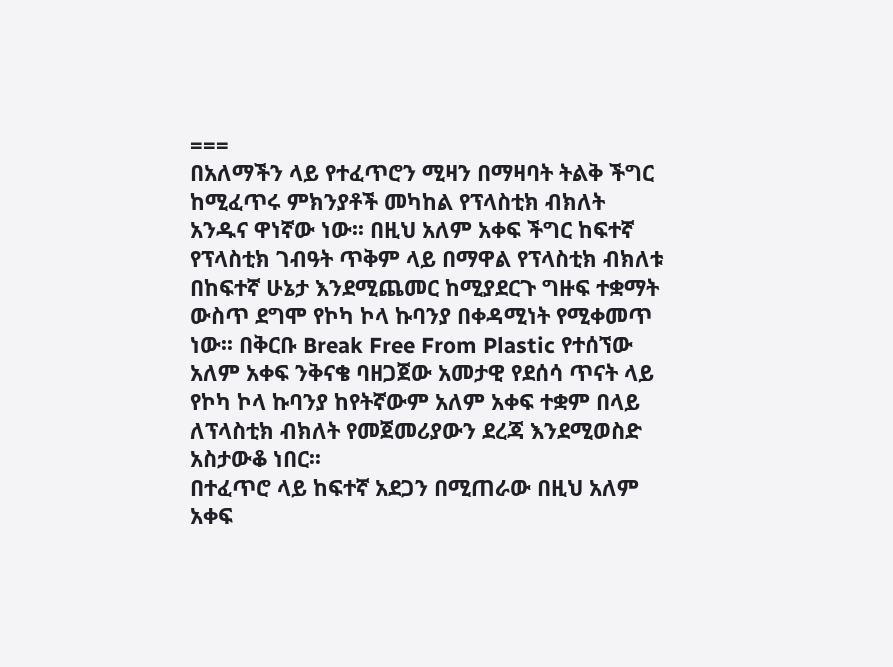===
በአለማችን ላይ የተፈጥሮን ሚዛን በማዛባት ትልቅ ችግር ከሚፈጥሩ ምክንያቶች መካከል የፕላስቲክ ብክለት አንዱና ዋነኛው ነው፡፡ በዚህ አለም አቀፍ ችግር ከፍተኛ የፕላስቲክ ገብዓት ጥቅም ላይ በማዋል የፕላስቲክ ብክለቱ በከፍተኛ ሁኔታ እንደሚጨመር ከሚያደርጉ ግዙፍ ተቋማት ውስጥ ደግሞ የኮካ ኮላ ኩባንያ በቀዳሚነት የሚቀመጥ ነው፡፡ በቅርቡ Break Free From Plastic የተሰኘው አለም አቀፍ ንቅናቄ ባዘጋጀው አመታዊ የደሰሳ ጥናት ላይ የኮካ ኮላ ኩባንያ ከየትኛውም አለም አቀፍ ተቋም በላይ ለፕላስቲክ ብክለት የመጀመሪያውን ደረጃ እንደሚወስድ አስታውቆ ነበር፡፡
በተፈጥሮ ላይ ከፍተኛ አደጋን በሚጠራው በዚህ አለም አቀፍ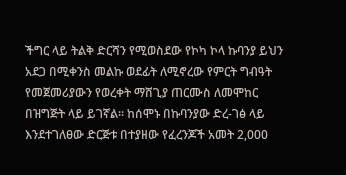ችግር ላይ ትልቅ ድርሻን የሚወስደው የኮካ ኮላ ኩባንያ ይህን አደጋ በሚቀንስ መልኩ ወደፊት ለሚኖረው የምርት ግብዓት የመጀመሪያውን የወረቀት ማሸጊያ ጠርሙስ ለመሞከር በዝግጅት ላይ ይገኛል፡፡ ከሰሞኑ በኩባንያው ድረ-ገፅ ላይ እንደተገለፀው ድርጅቱ በተያዘው የፈረንጆች አመት 2,000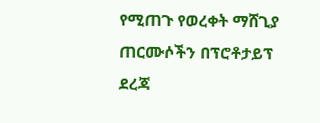የሚጠጉ የወረቀት ማሸጊያ ጠርሙሶችን በፕሮቶታይፕ ደረጃ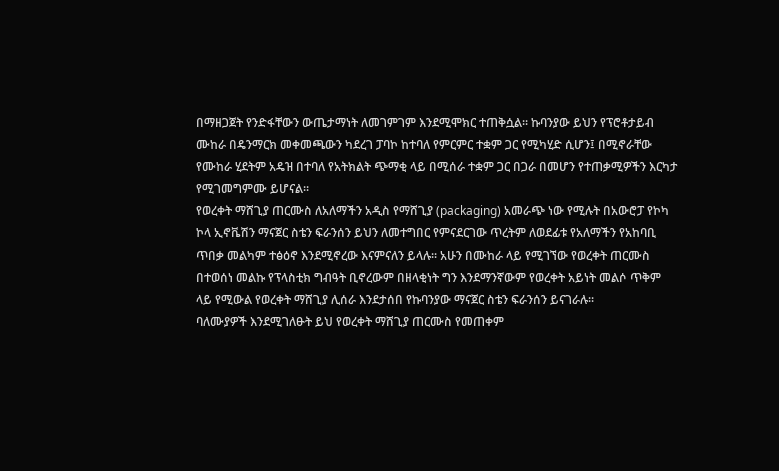በማዘጋጀት የንድፋቸውን ውጤታማነት ለመገምገም እንደሚሞክር ተጠቅሷል፡፡ ኩባንያው ይህን የፕሮቶታይብ ሙከራ በዴንማርክ መቀመጫውን ካደረገ ፓባኮ ከተባለ የምርምር ተቋም ጋር የሚካሂድ ሲሆን፤ በሚኖራቸው የሙከራ ሂደትም አዴዝ በተባለ የአትክልት ጭማቂ ላይ በሚሰራ ተቋም ጋር በጋራ በመሆን የተጠቃሚዎችን እርካታ የሚገመግምሙ ይሆናል፡፡
የወረቀት ማሸጊያ ጠርሙስ ለአለማችን አዲስ የማሸጊያ (packaging) አመራጭ ነው የሚሉት በአውሮፓ የኮካ ኮላ ኢኖቬሽን ማናጀር ስቴን ፍራንሰን ይህን ለመተግበር የምናደርገው ጥረትም ለወደፊቱ የአለማችን የአከባቢ ጥበቃ መልካም ተፅዕኖ እንደሚኖረው እናምናለን ይላሉ፡፡ አሁን በሙከራ ላይ የሚገኘው የወረቀት ጠርሙስ በተወሰነ መልኩ የፕላስቲክ ግብዓት ቢኖረውም በዘላቂነት ግን እንደማንኛውም የወረቀት አይነት መልሶ ጥቅም ላይ የሚውል የወረቀት ማሸጊያ ሊሰራ እንደታሰበ የኩባንያው ማናጀር ስቴን ፍራንሰን ይናገራሉ፡፡
ባለሙያዎች እንደሚገለፁት ይህ የወረቀት ማሸጊያ ጠርሙስ የመጠቀም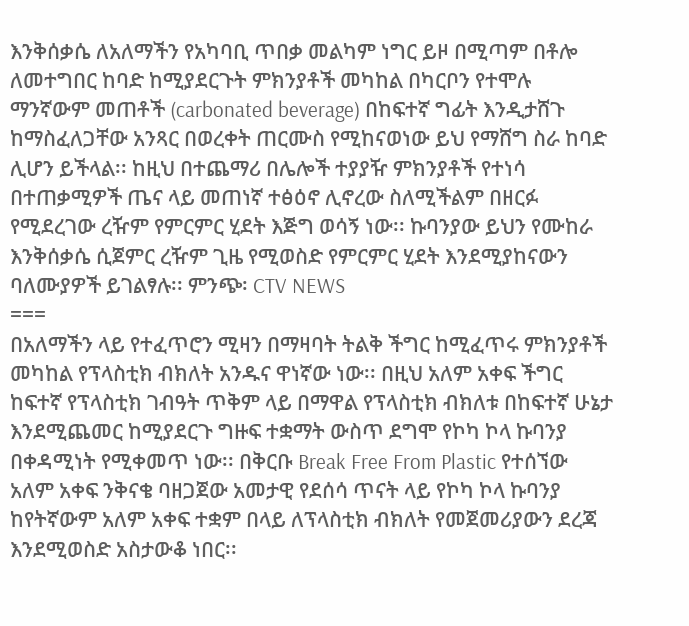እንቅሰቃሴ ለአለማችን የአካባቢ ጥበቃ መልካም ነግር ይዞ በሚጣም በቶሎ ለመተግበር ከባድ ከሚያደርጉት ምክንያቶች መካከል በካርቦን የተሞሉ ማንኛውም መጠቶች (carbonated beverage) በከፍተኛ ግፊት እንዲታሸጉ ከማስፈለጋቸው አንጻር በወረቀት ጠርሙስ የሚከናወነው ይህ የማሸግ ስራ ከባድ ሊሆን ይችላል፡፡ ከዚህ በተጨማሪ በሌሎች ተያያዥ ምክንያቶች የተነሳ በተጠቃሚዎች ጤና ላይ መጠነኛ ተፅዕኖ ሊኖረው ስለሚችልም በዘርፉ የሚደረገው ረዥም የምርምር ሂደት እጅግ ወሳኝ ነው፡፡ ኩባንያው ይህን የሙከራ እንቅሰቃሴ ሲጀምር ረዥም ጊዜ የሚወስድ የምርምር ሂደት እንደሚያከናውን ባለሙያዎች ይገልፃሉ፡፡ ምንጭ፡ CTV NEWS
===
በአለማችን ላይ የተፈጥሮን ሚዛን በማዛባት ትልቅ ችግር ከሚፈጥሩ ምክንያቶች መካከል የፕላስቲክ ብክለት አንዱና ዋነኛው ነው፡፡ በዚህ አለም አቀፍ ችግር ከፍተኛ የፕላስቲክ ገብዓት ጥቅም ላይ በማዋል የፕላስቲክ ብክለቱ በከፍተኛ ሁኔታ እንደሚጨመር ከሚያደርጉ ግዙፍ ተቋማት ውስጥ ደግሞ የኮካ ኮላ ኩባንያ በቀዳሚነት የሚቀመጥ ነው፡፡ በቅርቡ Break Free From Plastic የተሰኘው አለም አቀፍ ንቅናቄ ባዘጋጀው አመታዊ የደሰሳ ጥናት ላይ የኮካ ኮላ ኩባንያ ከየትኛውም አለም አቀፍ ተቋም በላይ ለፕላስቲክ ብክለት የመጀመሪያውን ደረጃ እንደሚወስድ አስታውቆ ነበር፡፡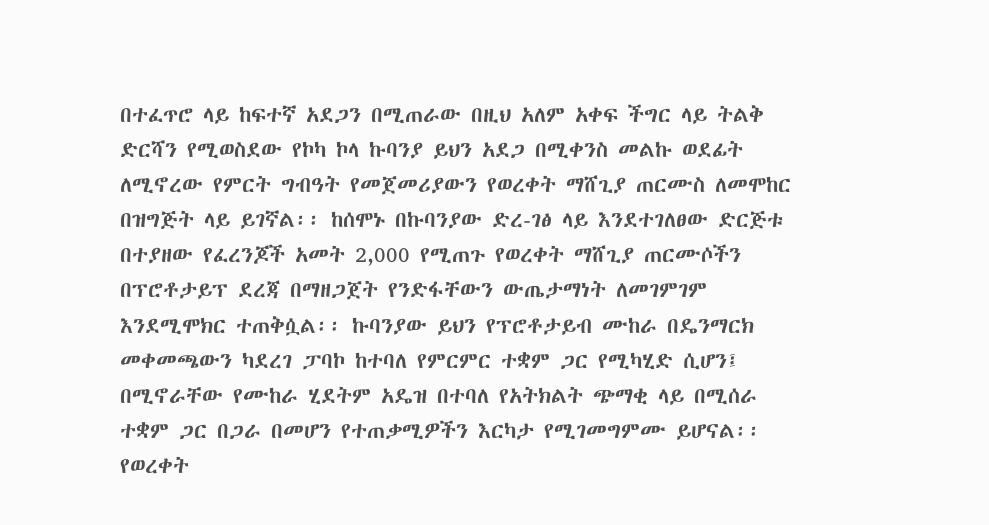በተፈጥሮ ላይ ከፍተኛ አደጋን በሚጠራው በዚህ አለም አቀፍ ችግር ላይ ትልቅ ድርሻን የሚወስደው የኮካ ኮላ ኩባንያ ይህን አደጋ በሚቀንስ መልኩ ወደፊት ለሚኖረው የምርት ግብዓት የመጀመሪያውን የወረቀት ማሸጊያ ጠርሙስ ለመሞከር በዝግጅት ላይ ይገኛል፡፡ ከሰሞኑ በኩባንያው ድረ-ገፅ ላይ እንደተገለፀው ድርጅቱ በተያዘው የፈረንጆች አመት 2,000 የሚጠጉ የወረቀት ማሸጊያ ጠርሙሶችን በፕሮቶታይፕ ደረጃ በማዘጋጀት የንድፋቸውን ውጤታማነት ለመገምገም እንደሚሞክር ተጠቅሷል፡፡ ኩባንያው ይህን የፕሮቶታይብ ሙከራ በዴንማርክ መቀመጫውን ካደረገ ፓባኮ ከተባለ የምርምር ተቋም ጋር የሚካሂድ ሲሆን፤ በሚኖራቸው የሙከራ ሂደትም አዴዝ በተባለ የአትክልት ጭማቂ ላይ በሚሰራ ተቋም ጋር በጋራ በመሆን የተጠቃሚዎችን እርካታ የሚገመግምሙ ይሆናል፡፡
የወረቀት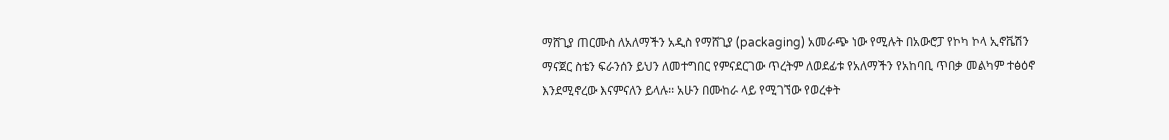ማሸጊያ ጠርሙስ ለአለማችን አዲስ የማሸጊያ (packaging) አመራጭ ነው የሚሉት በአውሮፓ የኮካ ኮላ ኢኖቬሽን ማናጀር ስቴን ፍራንሰን ይህን ለመተግበር የምናደርገው ጥረትም ለወደፊቱ የአለማችን የአከባቢ ጥበቃ መልካም ተፅዕኖ እንደሚኖረው እናምናለን ይላሉ፡፡ አሁን በሙከራ ላይ የሚገኘው የወረቀት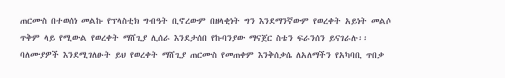ጠርሙስ በተወሰነ መልኩ የፕላስቲክ ግብዓት ቢኖረውም በዘላቂነት ግን እንደማንኛውም የወረቀት አይነት መልሶ ጥቅም ላይ የሚውል የወረቀት ማሸጊያ ሊሰራ እንደታሰበ የኩባንያው ማናጀር ስቴን ፍራንሰን ይናገራሉ፡፡
ባለሙያዎች እንደሚገለፁት ይህ የወረቀት ማሸጊያ ጠርሙስ የመጠቀም እንቅሰቃሴ ለአለማችን የአካባቢ ጥበቃ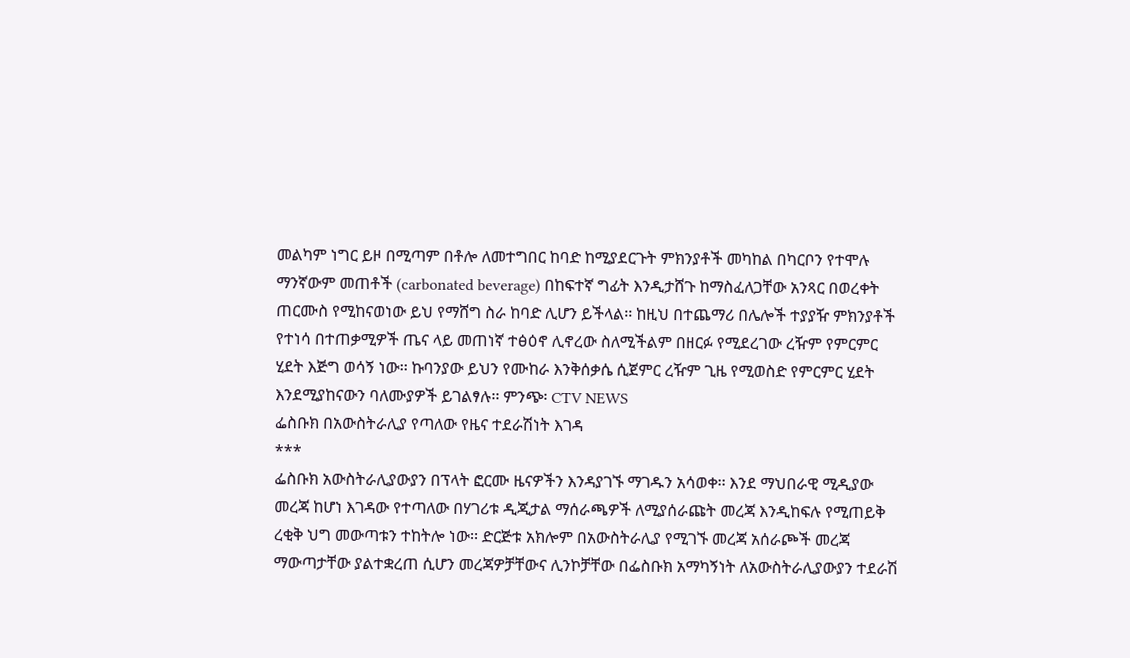መልካም ነግር ይዞ በሚጣም በቶሎ ለመተግበር ከባድ ከሚያደርጉት ምክንያቶች መካከል በካርቦን የተሞሉ ማንኛውም መጠቶች (carbonated beverage) በከፍተኛ ግፊት እንዲታሸጉ ከማስፈለጋቸው አንጻር በወረቀት ጠርሙስ የሚከናወነው ይህ የማሸግ ስራ ከባድ ሊሆን ይችላል፡፡ ከዚህ በተጨማሪ በሌሎች ተያያዥ ምክንያቶች የተነሳ በተጠቃሚዎች ጤና ላይ መጠነኛ ተፅዕኖ ሊኖረው ስለሚችልም በዘርፉ የሚደረገው ረዥም የምርምር ሂደት እጅግ ወሳኝ ነው፡፡ ኩባንያው ይህን የሙከራ እንቅሰቃሴ ሲጀምር ረዥም ጊዜ የሚወስድ የምርምር ሂደት እንደሚያከናውን ባለሙያዎች ይገልፃሉ፡፡ ምንጭ፡ CTV NEWS
ፌስቡክ በአውስትራሊያ የጣለው የዜና ተደራሽነት እገዳ
***
ፌስቡክ አውስትራሊያውያን በፕላት ፎርሙ ዜናዎችን እንዳያገኙ ማገዱን አሳወቀ፡፡ እንደ ማህበራዊ ሚዲያው መረጃ ከሆነ እገዳው የተጣለው በሃገሪቱ ዲጂታል ማሰራጫዎች ለሚያሰራጩት መረጃ እንዲከፍሉ የሚጠይቅ ረቂቅ ህግ መውጣቱን ተከትሎ ነው፡፡ ድርጅቱ አክሎም በአውስትራሊያ የሚገኙ መረጃ አሰራጮች መረጃ ማውጣታቸው ያልተቋረጠ ሲሆን መረጃዎቻቸውና ሊንኮቻቸው በፌስቡክ አማካኝነት ለአውስትራሊያውያን ተደራሽ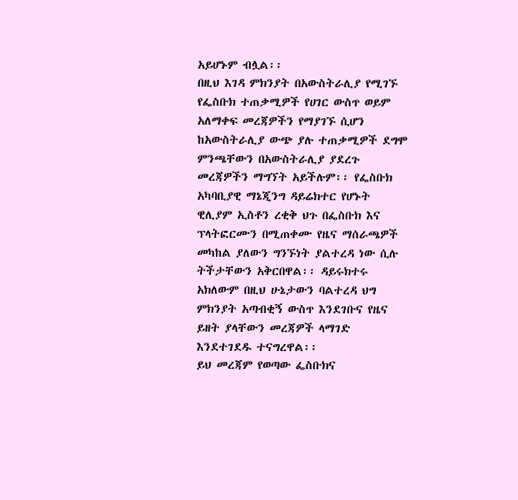አይሆኑም ብሏል፡፡
በዚህ እገዳ ምክንያት በአውስትራሊያ የሚገኙ የፌስቡክ ተጠቃሚዎች የሀገር ውስጥ ወይም አለማቀፍ መረጃዎችን የማያገኙ ሲሆን ከአውስትራሊያ ውጭ ያሉ ተጠቃሚዎች ደግሞ ምንጫቸውን በአውስትራሊያ ያደረጉ መረጃዎችን ማግኘት አይችሉም፡፡ የፌስቡክ አካባቢያዊ ማኔጂንግ ዳይሬክተር የሆኑት ዊሊያም ኢስቶን ረቂቅ ህጉ በፌስቡክ እና ፕላትፎርሙን በሚጠቀሙ የዜና ማሰራጫዎች መካከል ያለውን ግንኙነት ያልተረዳ ነው ሲሉ ትችታቸውን አቅርበዋል፡፡ ዳይሩክተሩ አክለውም በዚህ ሁኔታውን ባልተረዳ ህግ ምክንያት አጣብቂኝ ውስጥ እንደገቡና የዜና ይዘት ያላቸውን መረጃዎች ላማገድ እንደተገደዱ ተናግረዋል፡፡
ይህ መረጃም የወጣው ፌስቡክና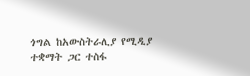ጎግል ከአውስትራሊያ የሚዲያ ተቋማት ጋር ተስፋ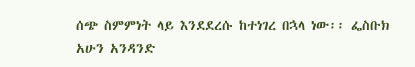ሰጭ ስምምነት ላይ እንደደረሱ ከተነገረ በኋላ ነው፡፡ ፌስቡክ አሁን አንዳንድ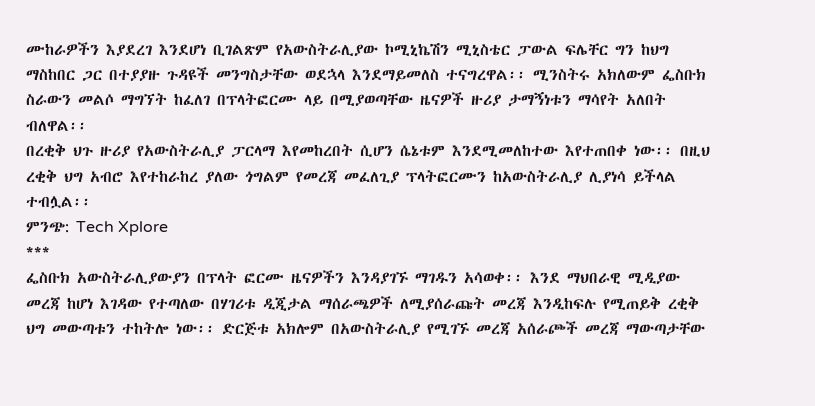ሙከራዎችን እያደረገ እንደሆነ ቢገልጽም የአውስትራሊያው ኮሚኒኬሽን ሚኒስቴር ፓውል ፍሌቸር ግን ከህግ ማስከበር ጋር በተያያዙ ጉዳዩች መንግስታቸው ወደኋላ እንደማይመለስ ተናግረዋል፡፡ ሚንስትሩ አክለውም ፌስቡክ ስራውን መልሶ ማግኘት ከፈለገ በፕላትፎርሙ ላይ በሚያወጣቸው ዜናዎች ዙሪያ ታማኝነቱን ማሳየት አለበት ብለዋል፡፡
በረቂቅ ህጉ ዙሪያ የአውስትራሊያ ፓርላማ እየመከረበት ሲሆን ሴኔቱም እንደሚመለከተው እየተጠበቀ ነው፡፡ በዚህ ረቂቅ ህግ አብሮ እየተከራከረ ያለው ጎግልም የመረጃ መፈለጊያ ፕላትፎርሙን ከአውስትራሊያ ሊያነሳ ይችላል ተብሏል፡፡
ምንጭ: Tech Xplore
***
ፌስቡክ አውስትራሊያውያን በፕላት ፎርሙ ዜናዎችን እንዳያገኙ ማገዱን አሳወቀ፡፡ እንደ ማህበራዊ ሚዲያው መረጃ ከሆነ እገዳው የተጣለው በሃገሪቱ ዲጂታል ማሰራጫዎች ለሚያሰራጩት መረጃ እንዲከፍሉ የሚጠይቅ ረቂቅ ህግ መውጣቱን ተከትሎ ነው፡፡ ድርጅቱ አክሎም በአውስትራሊያ የሚገኙ መረጃ አሰራጮች መረጃ ማውጣታቸው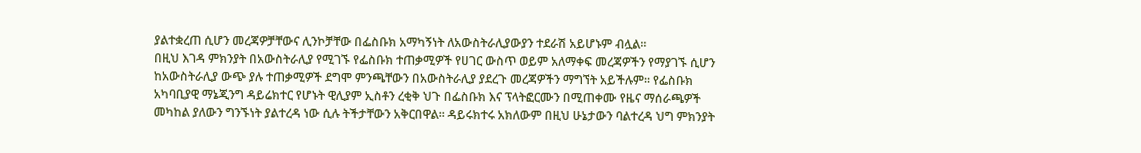ያልተቋረጠ ሲሆን መረጃዎቻቸውና ሊንኮቻቸው በፌስቡክ አማካኝነት ለአውስትራሊያውያን ተደራሽ አይሆኑም ብሏል፡፡
በዚህ እገዳ ምክንያት በአውስትራሊያ የሚገኙ የፌስቡክ ተጠቃሚዎች የሀገር ውስጥ ወይም አለማቀፍ መረጃዎችን የማያገኙ ሲሆን ከአውስትራሊያ ውጭ ያሉ ተጠቃሚዎች ደግሞ ምንጫቸውን በአውስትራሊያ ያደረጉ መረጃዎችን ማግኘት አይችሉም፡፡ የፌስቡክ አካባቢያዊ ማኔጂንግ ዳይሬክተር የሆኑት ዊሊያም ኢስቶን ረቂቅ ህጉ በፌስቡክ እና ፕላትፎርሙን በሚጠቀሙ የዜና ማሰራጫዎች መካከል ያለውን ግንኙነት ያልተረዳ ነው ሲሉ ትችታቸውን አቅርበዋል፡፡ ዳይሩክተሩ አክለውም በዚህ ሁኔታውን ባልተረዳ ህግ ምክንያት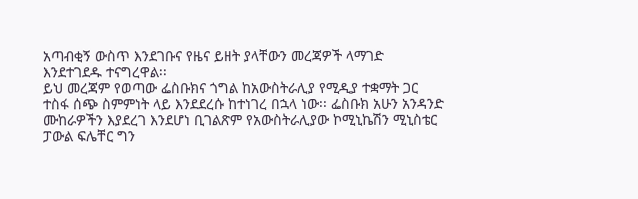አጣብቂኝ ውስጥ እንደገቡና የዜና ይዘት ያላቸውን መረጃዎች ላማገድ እንደተገደዱ ተናግረዋል፡፡
ይህ መረጃም የወጣው ፌስቡክና ጎግል ከአውስትራሊያ የሚዲያ ተቋማት ጋር ተስፋ ሰጭ ስምምነት ላይ እንደደረሱ ከተነገረ በኋላ ነው፡፡ ፌስቡክ አሁን አንዳንድ ሙከራዎችን እያደረገ እንደሆነ ቢገልጽም የአውስትራሊያው ኮሚኒኬሽን ሚኒስቴር ፓውል ፍሌቸር ግን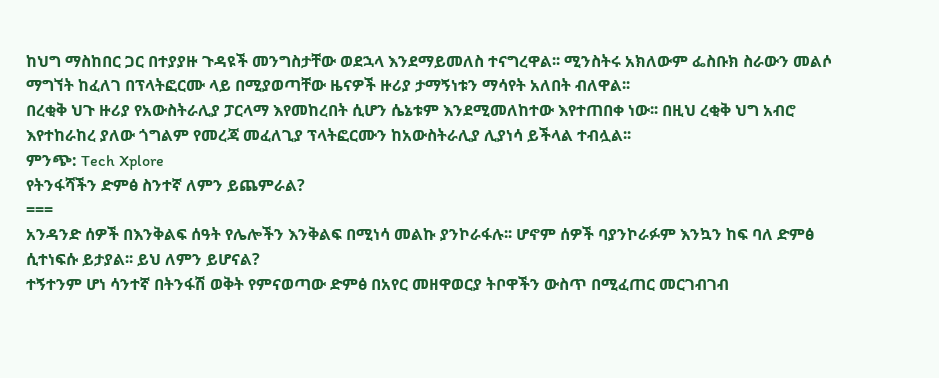ከህግ ማስከበር ጋር በተያያዙ ጉዳዩች መንግስታቸው ወደኋላ እንደማይመለስ ተናግረዋል፡፡ ሚንስትሩ አክለውም ፌስቡክ ስራውን መልሶ ማግኘት ከፈለገ በፕላትፎርሙ ላይ በሚያወጣቸው ዜናዎች ዙሪያ ታማኝነቱን ማሳየት አለበት ብለዋል፡፡
በረቂቅ ህጉ ዙሪያ የአውስትራሊያ ፓርላማ እየመከረበት ሲሆን ሴኔቱም እንደሚመለከተው እየተጠበቀ ነው፡፡ በዚህ ረቂቅ ህግ አብሮ እየተከራከረ ያለው ጎግልም የመረጃ መፈለጊያ ፕላትፎርሙን ከአውስትራሊያ ሊያነሳ ይችላል ተብሏል፡፡
ምንጭ: Tech Xplore
የትንፋሻችን ድምፅ ስንተኛ ለምን ይጨምራል?
===
አንዳንድ ሰዎች በእንቅልፍ ሰዓት የሌሎችን እንቅልፍ በሚነሳ መልኩ ያንኮራፋሉ፡፡ ሆኖም ሰዎች ባያንኮራፉም እንኳን ከፍ ባለ ድምፅ ሲተነፍሱ ይታያል፡፡ ይህ ለምን ይሆናል?
ተኝተንም ሆነ ሳንተኛ በትንፋሽ ወቅት የምናወጣው ድምፅ በአየር መዘዋወርያ ትቦዋችን ውስጥ በሚፈጠር መርገብገብ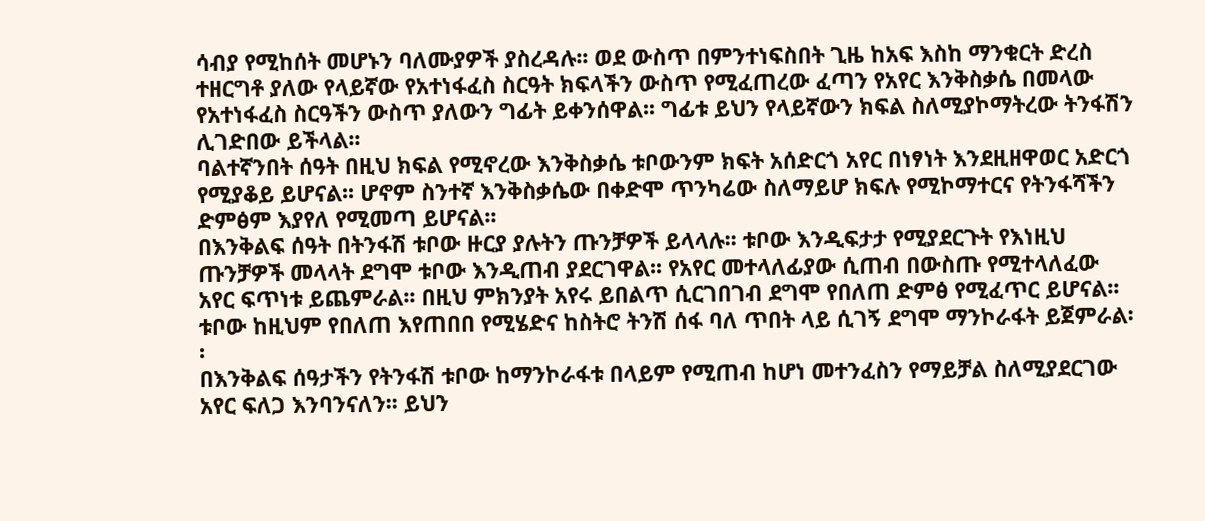ሳብያ የሚከሰት መሆኑን ባለሙያዎች ያስረዳሉ፡፡ ወደ ውስጥ በምንተነፍስበት ጊዜ ከአፍ እስከ ማንቁርት ድረስ ተዘርግቶ ያለው የላይኛው የአተነፋፈስ ስርዓት ክፍላችን ውስጥ የሚፈጠረው ፈጣን የአየር እንቅስቃሴ በመላው የአተነፋፈስ ስርዓችን ውስጥ ያለውን ግፊት ይቀንሰዋል፡፡ ግፊቱ ይህን የላይኛውን ክፍል ስለሚያኮማትረው ትንፋሽን ሊገድበው ይችላል፡፡
ባልተኛንበት ሰዓት በዚህ ክፍል የሚኖረው እንቅስቃሴ ቱቦውንም ክፍት አሰድርጎ አየር በነፃነት እንደዚዘዋወር አድርጎ የሚያቆይ ይሆናል፡፡ ሆኖም ስንተኛ እንቅስቃሴው በቀድሞ ጥንካሬው ስለማይሆ ክፍሉ የሚኮማተርና የትንፋሻችን ድምፅም እያየለ የሚመጣ ይሆናል፡፡
በእንቅልፍ ሰዓት በትንፋሽ ቱቦው ዙርያ ያሉትን ጡንቻዎች ይላላሉ፡፡ ቱቦው እንዲፍታታ የሚያደርጉት የእነዚህ ጡንቻዎች መላላት ደግሞ ቱቦው እንዲጠብ ያደርገዋል፡፡ የአየር መተላለፊያው ሲጠብ በውስጡ የሚተላለፈው አየር ፍጥነቱ ይጨምራል፡፡ በዚህ ምክንያት አየሩ ይበልጥ ሲርገበገብ ደግሞ የበለጠ ድምፅ የሚፈጥር ይሆናል፡፡ ቱቦው ከዚህም የበለጠ እየጠበበ የሚሄድና ከስትሮ ትንሽ ሰፋ ባለ ጥበት ላይ ሲገኝ ደግሞ ማንኮራፋት ይጀምራል፡፡
በእንቅልፍ ሰዓታችን የትንፋሽ ቱቦው ከማንኮራፋቱ በላይም የሚጠብ ከሆነ መተንፈስን የማይቻል ስለሚያደርገው አየር ፍለጋ እንባንናለን፡፡ ይህን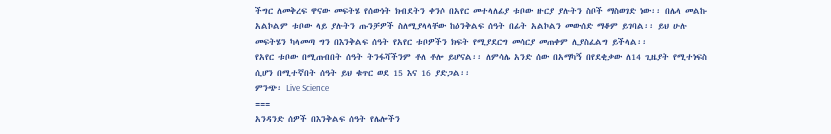ችግር ለመቅረፍ ዋናው መፍትሄ የሰውነት ክብደትን ቀንሶ በአየር መተላለፊያ ቱቦው ዙርያ ያሉትን ስቦች ማስወገድ ነው፡፡ በሌላ መልኩ አልኮልም ቱቦው ላይ ያሉትን ጡንቻዎች ስለሚያላላቸው ከዕንቅልፍ ሰዓት በፊት አልኮልን መውሰድ ማቆም ይገባል፡፡ ይህ ሁሉ መፍትሄን ካላመጣ ግን በእንቅልፍ ሰዓት የአየር ቱቦዎችን ክፍት የሚያደርግ መሳርያ መጠቀም ሊያስፈልግ ይችላል፡፡
የአየር ቱቦው በሚጠብበት ሰዓት ትንፋሻችንም ቶለ ቶሎ ይሆናል፡፡ ለምሳሌ አንድ ሰው በአማካኝ በየደቂቃው ለ14 ጊዜያት የሚተነፍስ ሲሆን በሚተኛበት ሰዓት ይህ ቁጥር ወደ 15 እና 16 ያድጋል፡፡
ምንጭ፡ Live Science
===
አንዳንድ ሰዎች በእንቅልፍ ሰዓት የሌሎችን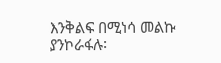እንቅልፍ በሚነሳ መልኩ ያንኮራፋሉ፡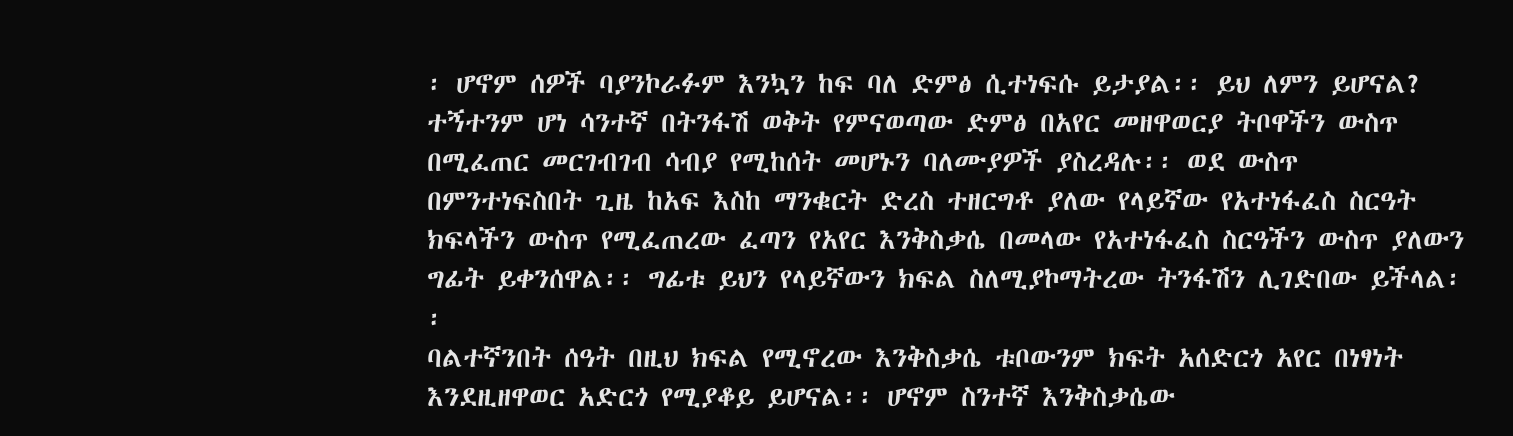፡ ሆኖም ሰዎች ባያንኮራፉም እንኳን ከፍ ባለ ድምፅ ሲተነፍሱ ይታያል፡፡ ይህ ለምን ይሆናል?
ተኝተንም ሆነ ሳንተኛ በትንፋሽ ወቅት የምናወጣው ድምፅ በአየር መዘዋወርያ ትቦዋችን ውስጥ በሚፈጠር መርገብገብ ሳብያ የሚከሰት መሆኑን ባለሙያዎች ያስረዳሉ፡፡ ወደ ውስጥ በምንተነፍስበት ጊዜ ከአፍ እስከ ማንቁርት ድረስ ተዘርግቶ ያለው የላይኛው የአተነፋፈስ ስርዓት ክፍላችን ውስጥ የሚፈጠረው ፈጣን የአየር እንቅስቃሴ በመላው የአተነፋፈስ ስርዓችን ውስጥ ያለውን ግፊት ይቀንሰዋል፡፡ ግፊቱ ይህን የላይኛውን ክፍል ስለሚያኮማትረው ትንፋሽን ሊገድበው ይችላል፡፡
ባልተኛንበት ሰዓት በዚህ ክፍል የሚኖረው እንቅስቃሴ ቱቦውንም ክፍት አሰድርጎ አየር በነፃነት እንደዚዘዋወር አድርጎ የሚያቆይ ይሆናል፡፡ ሆኖም ስንተኛ እንቅስቃሴው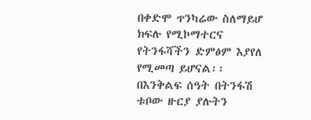በቀድሞ ጥንካሬው ስለማይሆ ክፍሉ የሚኮማተርና የትንፋሻችን ድምፅም እያየለ የሚመጣ ይሆናል፡፡
በእንቅልፍ ሰዓት በትንፋሽ ቱቦው ዙርያ ያሉትን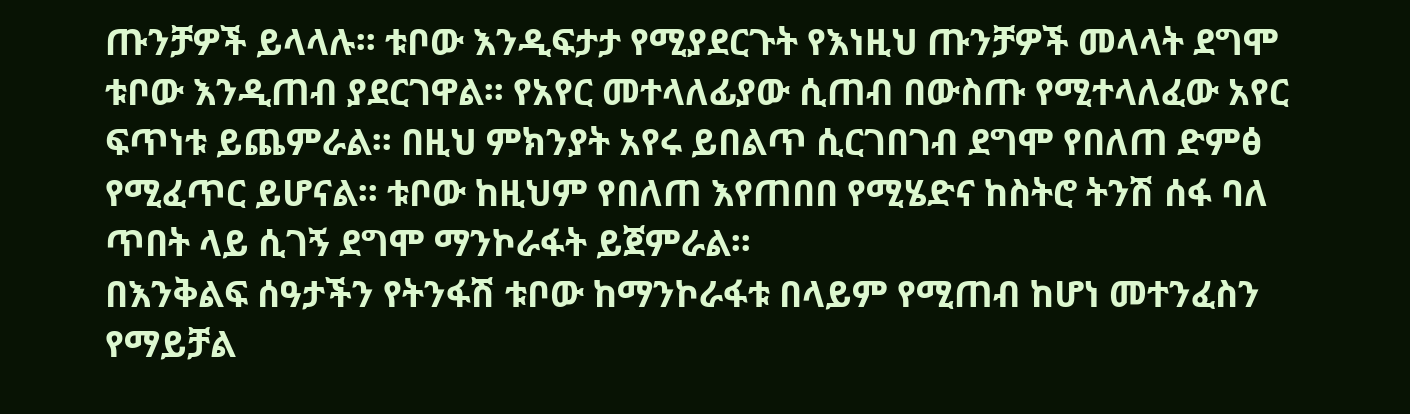ጡንቻዎች ይላላሉ፡፡ ቱቦው እንዲፍታታ የሚያደርጉት የእነዚህ ጡንቻዎች መላላት ደግሞ ቱቦው እንዲጠብ ያደርገዋል፡፡ የአየር መተላለፊያው ሲጠብ በውስጡ የሚተላለፈው አየር ፍጥነቱ ይጨምራል፡፡ በዚህ ምክንያት አየሩ ይበልጥ ሲርገበገብ ደግሞ የበለጠ ድምፅ የሚፈጥር ይሆናል፡፡ ቱቦው ከዚህም የበለጠ እየጠበበ የሚሄድና ከስትሮ ትንሽ ሰፋ ባለ ጥበት ላይ ሲገኝ ደግሞ ማንኮራፋት ይጀምራል፡፡
በእንቅልፍ ሰዓታችን የትንፋሽ ቱቦው ከማንኮራፋቱ በላይም የሚጠብ ከሆነ መተንፈስን የማይቻል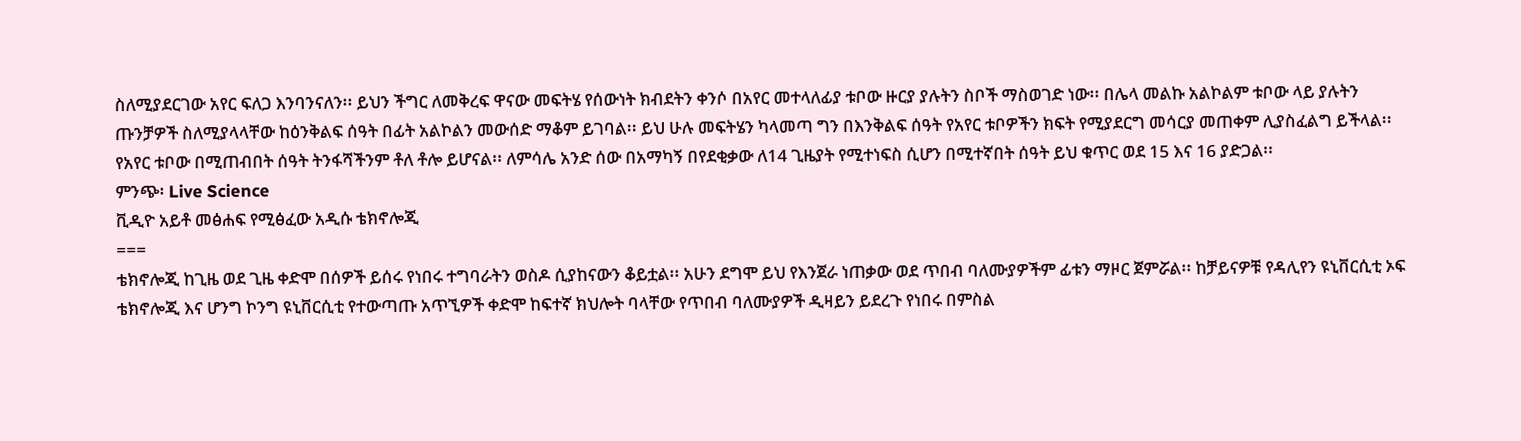ስለሚያደርገው አየር ፍለጋ እንባንናለን፡፡ ይህን ችግር ለመቅረፍ ዋናው መፍትሄ የሰውነት ክብደትን ቀንሶ በአየር መተላለፊያ ቱቦው ዙርያ ያሉትን ስቦች ማስወገድ ነው፡፡ በሌላ መልኩ አልኮልም ቱቦው ላይ ያሉትን ጡንቻዎች ስለሚያላላቸው ከዕንቅልፍ ሰዓት በፊት አልኮልን መውሰድ ማቆም ይገባል፡፡ ይህ ሁሉ መፍትሄን ካላመጣ ግን በእንቅልፍ ሰዓት የአየር ቱቦዎችን ክፍት የሚያደርግ መሳርያ መጠቀም ሊያስፈልግ ይችላል፡፡
የአየር ቱቦው በሚጠብበት ሰዓት ትንፋሻችንም ቶለ ቶሎ ይሆናል፡፡ ለምሳሌ አንድ ሰው በአማካኝ በየደቂቃው ለ14 ጊዜያት የሚተነፍስ ሲሆን በሚተኛበት ሰዓት ይህ ቁጥር ወደ 15 እና 16 ያድጋል፡፡
ምንጭ፡ Live Science
ቪዲዮ አይቶ መፅሐፍ የሚፅፈው አዲሱ ቴክኖሎጂ
===
ቴክኖሎጂ ከጊዜ ወደ ጊዜ ቀድሞ በሰዎች ይሰሩ የነበሩ ተግባራትን ወስዶ ሲያከናውን ቆይቷል፡፡ አሁን ደግሞ ይህ የእንጀራ ነጠቃው ወደ ጥበብ ባለሙያዎችም ፊቱን ማዞር ጀምሯል፡፡ ከቻይናዎቹ የዳሊየን ዩኒቨርሲቲ ኦፍ ቴክኖሎጂ እና ሆንግ ኮንግ ዩኒቨርሲቲ የተውጣጡ አጥኚዎች ቀድሞ ከፍተኛ ክህሎት ባላቸው የጥበብ ባለሙያዎች ዲዛይን ይደረጉ የነበሩ በምስል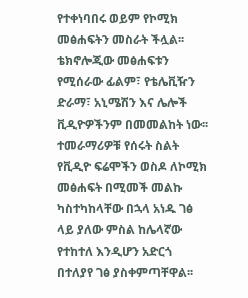የተቀነባበሩ ወይም የኮሚክ መፅሐፍትን መስራት ችሏል፡፡ ቴክኖሎጂው መፅሐፍቱን የሚሰራው ፊልም፣ የቴሌቪዥን ድራማ፣ አኒሜሽን እና ሌሎች ቪዲዮዎችንም በመመልከት ነው፡፡
ተመራማሪዎቹ የሰሩት ስልት የቪዲዮ ፍሬሞችን ወስዶ ለኮሚክ መፅሐፍት በሚመች መልኩ ካስተካከላቸው በኋላ አነዱ ገፅ ላይ ያለው ምስል ከሌላኛው የተከተለ እንዲሆን አድርጎ በተለያየ ገፅ ያስቀምጣቸዋል፡፡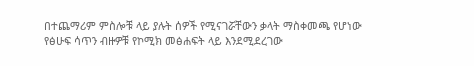በተጨማሪም ምስሎቹ ላይ ያሉት ሰዎች የሚናገሯቸውን ቃላት ማስቀመጫ የሆነው የፅሁፍ ሳጥን ብዙዎቹ የኮሚክ መፅሐፍት ላይ እንደሚደረገው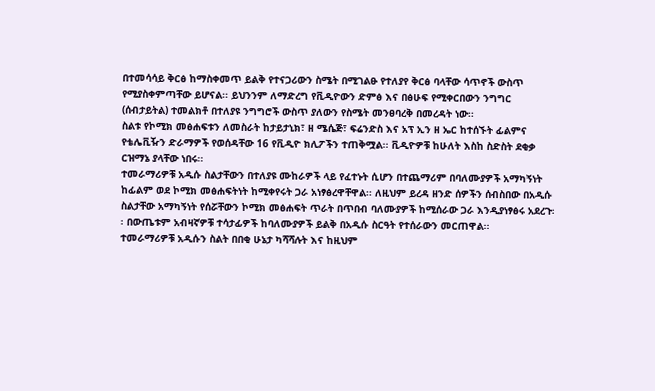በተመሳሳይ ቅርፅ ከማስቀመጥ ይልቅ የተናጋሪውን ስሜት በሚገልፁ የተለያየ ቅርፅ ባላቸው ሳጥኖች ውስጥ የሚያስቀምጣቸው ይሆናል፡፡ ይህንንም ለማድረግ የቪዲዮውን ድምፅ እና በፅሁፍ የሚቀርበውን ንግግር (ሰብታይትል) ተመልክቶ በተለያዩ ንግግሮች ውስጥ ያለውን የስሜት መንፀባረቅ በመረዳት ነው፡፡
ስልቱ የኮሚክ መፅሐፍቱን ለመስራት ከታይታኒክ፣ ዘ ሜሴጅ፣ ፍሬንድስ እና አፕ ኢን ዘ ኤር ከተሰኙት ፊልምና የቴሌቪዥን ድራማዎች የወሰዳቸው 16 የቪዲዮ ክሊፖችን ተጠቅሟል፡፡ ቪዲዮዎቹ ከሁለት እስከ ስድስት ደቂቃ ርዝማኔ ያላቸው ነበሩ፡፡
ተመራማሪዎቹ አዲሱ ስልታቸውን በተለያዩ ሙከራዎች ላይ የፈተኑት ሲሆን በተጨማሪም በባለሙያዎች አማካኝነት ከፊልም ወደ ኮሚክ መፅሐፍትነት ከሚቀየሩት ጋራ አነፃፅረዋቸዋል፡፡ ለዚህም ይረዳ ዘንድ ሰዎችን ሰብስበው በአዲሱ ስልታቸው አማካኝነት የሰሯቸውን ኮሚክ መፅሐፍት ጥራት በጥበብ ባለሙያዎች ከሚሰራው ጋራ እንዲያነፃፅሩ አደረጉ፡፡ በውጤቱም አብዛኛዎቹ ተሳታፊዎች ከባለሙያዎች ይልቅ በአዲሱ ስርዓት የተሰራውን መርጠዋል፡፡
ተመራማሪዎቹ አዲሱን ስልት በበቂ ሁኔታ ካሻሻሉት እና ከዚህም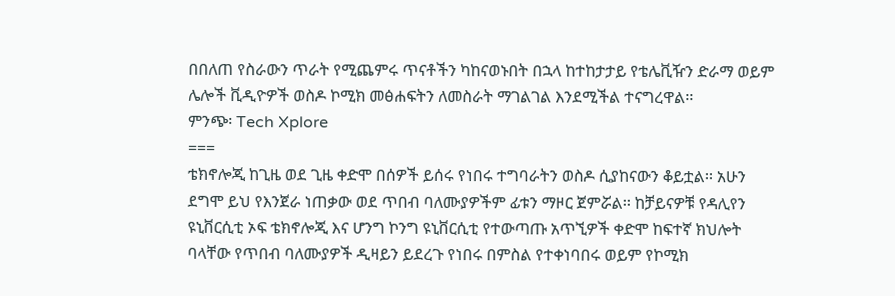በበለጠ የስራውን ጥራት የሚጨምሩ ጥናቶችን ካከናወኑበት በኋላ ከተከታታይ የቴሌቪዥን ድራማ ወይም ሌሎች ቪዲዮዎች ወስዶ ኮሚክ መፅሐፍትን ለመስራት ማገልገል እንደሚችል ተናግረዋል፡፡
ምንጭ፡ Tech Xplore
===
ቴክኖሎጂ ከጊዜ ወደ ጊዜ ቀድሞ በሰዎች ይሰሩ የነበሩ ተግባራትን ወስዶ ሲያከናውን ቆይቷል፡፡ አሁን ደግሞ ይህ የእንጀራ ነጠቃው ወደ ጥበብ ባለሙያዎችም ፊቱን ማዞር ጀምሯል፡፡ ከቻይናዎቹ የዳሊየን ዩኒቨርሲቲ ኦፍ ቴክኖሎጂ እና ሆንግ ኮንግ ዩኒቨርሲቲ የተውጣጡ አጥኚዎች ቀድሞ ከፍተኛ ክህሎት ባላቸው የጥበብ ባለሙያዎች ዲዛይን ይደረጉ የነበሩ በምስል የተቀነባበሩ ወይም የኮሚክ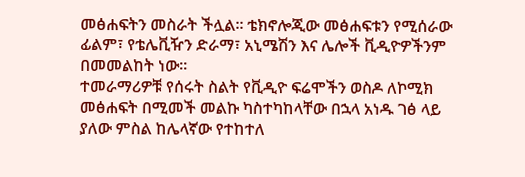መፅሐፍትን መስራት ችሏል፡፡ ቴክኖሎጂው መፅሐፍቱን የሚሰራው ፊልም፣ የቴሌቪዥን ድራማ፣ አኒሜሽን እና ሌሎች ቪዲዮዎችንም በመመልከት ነው፡፡
ተመራማሪዎቹ የሰሩት ስልት የቪዲዮ ፍሬሞችን ወስዶ ለኮሚክ መፅሐፍት በሚመች መልኩ ካስተካከላቸው በኋላ አነዱ ገፅ ላይ ያለው ምስል ከሌላኛው የተከተለ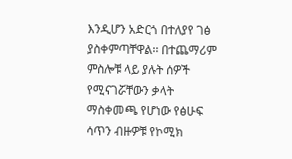እንዲሆን አድርጎ በተለያየ ገፅ ያስቀምጣቸዋል፡፡ በተጨማሪም ምስሎቹ ላይ ያሉት ሰዎች የሚናገሯቸውን ቃላት ማስቀመጫ የሆነው የፅሁፍ ሳጥን ብዙዎቹ የኮሚክ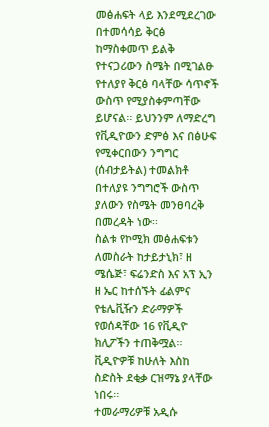መፅሐፍት ላይ እንደሚደረገው በተመሳሳይ ቅርፅ ከማስቀመጥ ይልቅ የተናጋሪውን ስሜት በሚገልፁ የተለያየ ቅርፅ ባላቸው ሳጥኖች ውስጥ የሚያስቀምጣቸው ይሆናል፡፡ ይህንንም ለማድረግ የቪዲዮውን ድምፅ እና በፅሁፍ የሚቀርበውን ንግግር (ሰብታይትል) ተመልክቶ በተለያዩ ንግግሮች ውስጥ ያለውን የስሜት መንፀባረቅ በመረዳት ነው፡፡
ስልቱ የኮሚክ መፅሐፍቱን ለመስራት ከታይታኒክ፣ ዘ ሜሴጅ፣ ፍሬንድስ እና አፕ ኢን ዘ ኤር ከተሰኙት ፊልምና የቴሌቪዥን ድራማዎች የወሰዳቸው 16 የቪዲዮ ክሊፖችን ተጠቅሟል፡፡ ቪዲዮዎቹ ከሁለት እስከ ስድስት ደቂቃ ርዝማኔ ያላቸው ነበሩ፡፡
ተመራማሪዎቹ አዲሱ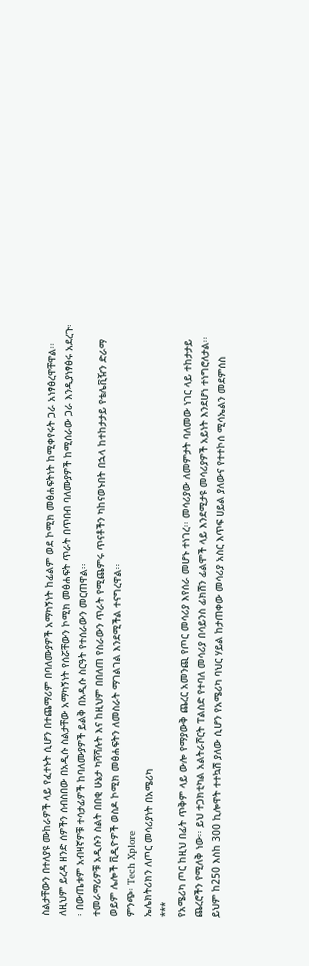ስልታቸውን በተለያዩ ሙከራዎች ላይ የፈተኑት ሲሆን በተጨማሪም በባለሙያዎች አማካኝነት ከፊልም ወደ ኮሚክ መፅሐፍትነት ከሚቀየሩት ጋራ አነፃፅረዋቸዋል፡፡ ለዚህም ይረዳ ዘንድ ሰዎችን ሰብስበው በአዲሱ ስልታቸው አማካኝነት የሰሯቸውን ኮሚክ መፅሐፍት ጥራት በጥበብ ባለሙያዎች ከሚሰራው ጋራ እንዲያነፃፅሩ አደረጉ፡፡ በውጤቱም አብዛኛዎቹ ተሳታፊዎች ከባለሙያዎች ይልቅ በአዲሱ ስርዓት የተሰራውን መርጠዋል፡፡
ተመራማሪዎቹ አዲሱን ስልት በበቂ ሁኔታ ካሻሻሉት እና ከዚህም በበለጠ የስራውን ጥራት የሚጨምሩ ጥናቶችን ካከናወኑበት በኋላ ከተከታታይ የቴሌቪዥን ድራማ ወይም ሌሎች ቪዲዮዎች ወስዶ ኮሚክ መፅሐፍትን ለመስራት ማገልገል እንደሚችል ተናግረዋል፡፡
ምንጭ፡ Tech Xplore
ኤሌክትሪክን ለጦር መሳሪያነት በአሜሪካ
***
የአሜሪካ ጦር ከዚህ በፊት ጥቅም ላይ ውሎ የማያውቅ ጨረር አመንጪ የጦር መሳሪያ እየሰራ መሆኑ ተነገረ፡፡ መሳሪያው ለመምታት ባለመው ነገር ላይ ተከታታይ ጨረሮችን የሚለቅ ነው፡፡ ይህ ተጋክቲካል አልትራሾርት ፐልስድ የተባለ መሳሪያ በሳይንስ ፊክሽን ፊልሞች ላይ እንደሚታዩ መሳሪያዎች አይነት እንደሆነ ተነግሮለታል፡፡
ይህም ከ250 እስከ 300 ኪሎዋት ተተኳሽ ያለው ሲሆን የአሜሪካ ባህር ሃይል ከታጠቀው መሳሪያ አስር እጥፍ ሀይል ያለውና የተተኮሰ ሚሳኤልን መደምሰስ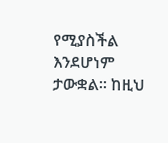የሚያስችል እንደሆነም ታውቋል፡፡ ከዚህ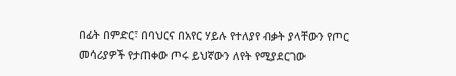በፊት በምድር፣ በባህርና በአየር ሃይሉ የተለያየ ብቃት ያላቸውን የጦር መሳሪያዎች የታጠቀው ጦሩ ይህኛውን ለየት የሚያደርገው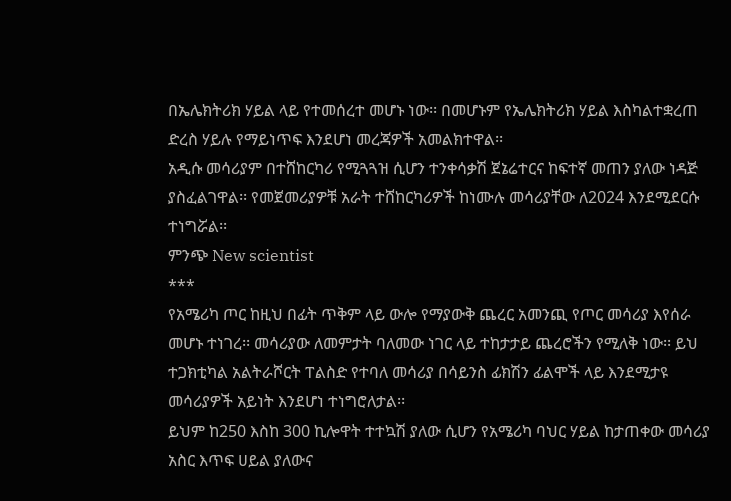በኤሌክትሪክ ሃይል ላይ የተመሰረተ መሆኑ ነው፡፡ በመሆኑም የኤሌክትሪክ ሃይል እስካልተቋረጠ ድረስ ሃይሉ የማይነጥፍ እንደሆነ መረጃዎች አመልክተዋል፡፡
አዲሱ መሳሪያም በተሸከርካሪ የሚጓጓዝ ሲሆን ተንቀሳቃሽ ጀኔሬተርና ከፍተኛ መጠን ያለው ነዳጅ ያስፈልገዋል፡፡ የመጀመሪያዎቹ አራት ተሸከርካሪዎች ከነሙሉ መሳሪያቸው ለ2024 እንደሚደርሱ ተነግሯል፡፡
ምንጭ New scientist
***
የአሜሪካ ጦር ከዚህ በፊት ጥቅም ላይ ውሎ የማያውቅ ጨረር አመንጪ የጦር መሳሪያ እየሰራ መሆኑ ተነገረ፡፡ መሳሪያው ለመምታት ባለመው ነገር ላይ ተከታታይ ጨረሮችን የሚለቅ ነው፡፡ ይህ ተጋክቲካል አልትራሾርት ፐልስድ የተባለ መሳሪያ በሳይንስ ፊክሽን ፊልሞች ላይ እንደሚታዩ መሳሪያዎች አይነት እንደሆነ ተነግሮለታል፡፡
ይህም ከ250 እስከ 300 ኪሎዋት ተተኳሽ ያለው ሲሆን የአሜሪካ ባህር ሃይል ከታጠቀው መሳሪያ አስር እጥፍ ሀይል ያለውና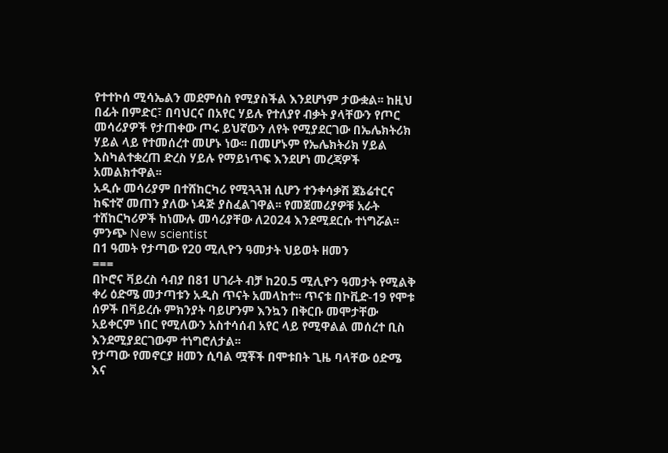የተተኮሰ ሚሳኤልን መደምሰስ የሚያስችል እንደሆነም ታውቋል፡፡ ከዚህ በፊት በምድር፣ በባህርና በአየር ሃይሉ የተለያየ ብቃት ያላቸውን የጦር መሳሪያዎች የታጠቀው ጦሩ ይህኛውን ለየት የሚያደርገው በኤሌክትሪክ ሃይል ላይ የተመሰረተ መሆኑ ነው፡፡ በመሆኑም የኤሌክትሪክ ሃይል እስካልተቋረጠ ድረስ ሃይሉ የማይነጥፍ እንደሆነ መረጃዎች አመልክተዋል፡፡
አዲሱ መሳሪያም በተሸከርካሪ የሚጓጓዝ ሲሆን ተንቀሳቃሽ ጀኔሬተርና ከፍተኛ መጠን ያለው ነዳጅ ያስፈልገዋል፡፡ የመጀመሪያዎቹ አራት ተሸከርካሪዎች ከነሙሉ መሳሪያቸው ለ2024 እንደሚደርሱ ተነግሯል፡፡
ምንጭ New scientist
በ1 ዓመት የታጣው የ20 ሚሊዮን ዓመታት ህይወት ዘመን
===
በኮሮና ቫይረስ ሳብያ በ81 ሀገራት ብቻ ከ20.5 ሚሊዮን ዓመታት የሚልቅ ቀሪ ዕድሜ መታጣቱን አዲስ ጥናት አመላከተ፡፡ ጥናቱ በኮቪድ-19 የሞቱ ሰዎች በቫይረሱ ምክንያት ባይሆንም እንኳን በቅርቡ መሞታቸው አይቀርም ነበር የሚለውን አስተሳሰብ አየር ላይ የሚዋልል መሰረተ ቢስ እንደሚያደርገውም ተነግሮለታል፡፡
የታጣው የመኖርያ ዘመን ሲባል ሟቾች በሞቱበት ጊዜ ባላቸው ዕድሜ እና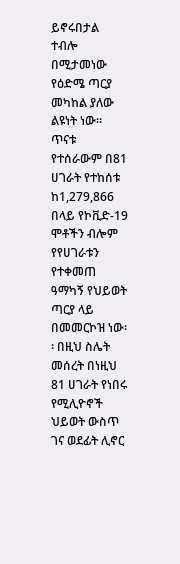ይኖሩበታል ተብሎ በሚታመነው የዕድሜ ጣርያ መካከል ያለው ልዩነት ነው፡፡ ጥናቱ የተሰራውም በ81 ሀገራት የተከሰቱ ከ1,279,866 በላይ የኮቪድ-19 ሞቶችን ብሎም የየሀገራቱን የተቀመጠ ዓማካኝ የህይወት ጣርያ ላይ በመመርኮዝ ነው፡፡ በዚህ ስሌት መሰረት በነዚህ 81 ሀገራት የነበሩ የሚሊዮኖች ህይወት ውስጥ ገና ወደፊት ሊኖር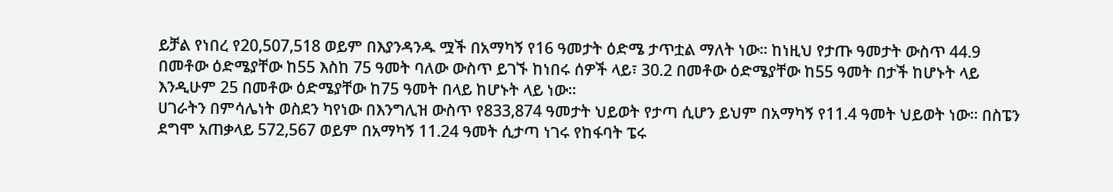ይቻል የነበረ የ20,507,518 ወይም በእያንዳንዱ ሟች በአማካኝ የ16 ዓመታት ዕድሜ ታጥቷል ማለት ነው፡፡ ከነዚህ የታጡ ዓመታት ውስጥ 44.9 በመቶው ዕድሜያቸው ከ55 እስከ 75 ዓመት ባለው ውስጥ ይገኙ ከነበሩ ሰዎች ላይ፣ 30.2 በመቶው ዕድሜያቸው ከ55 ዓመት በታች ከሆኑት ላይ እንዲሁም 25 በመቶው ዕድሜያቸው ከ75 ዓመት በላይ ከሆኑት ላይ ነው፡፡
ሀገራትን በምሳሌነት ወስደን ካየነው በእንግሊዝ ውስጥ የ833,874 ዓመታት ህይወት የታጣ ሲሆን ይህም በአማካኝ የ11.4 ዓመት ህይወት ነው፡፡ በስፔን ደግሞ አጠቃላይ 572,567 ወይም በአማካኝ 11.24 ዓመት ሲታጣ ነገሩ የከፋባት ፔሩ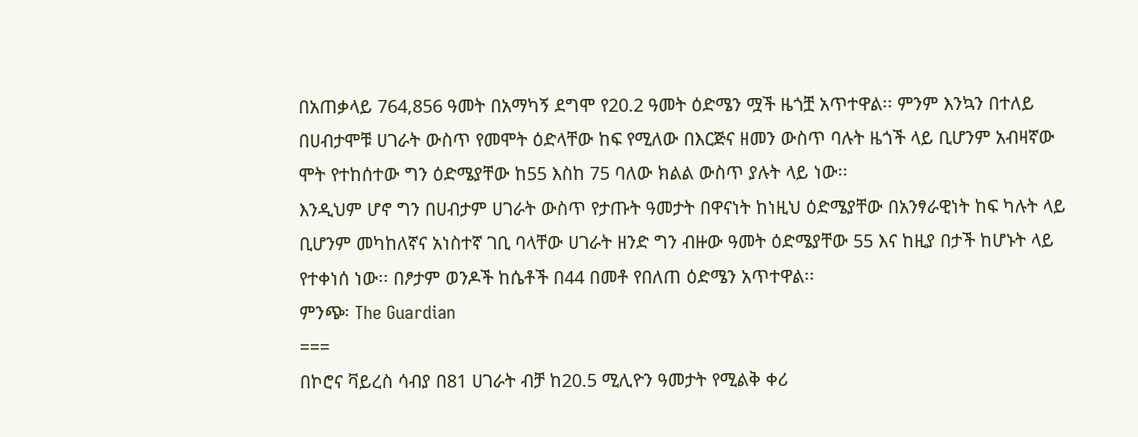በአጠቃላይ 764,856 ዓመት በአማካኝ ደግሞ የ20.2 ዓመት ዕድሜን ሟች ዜጎቿ አጥተዋል፡፡ ምንም እንኳን በተለይ በሀብታሞቹ ሀገራት ውስጥ የመሞት ዕድላቸው ከፍ የሚለው በእርጅና ዘመን ውስጥ ባሉት ዜጎች ላይ ቢሆንም አብዛኛው ሞት የተከሰተው ግን ዕድሜያቸው ከ55 እስከ 75 ባለው ክልል ውስጥ ያሉት ላይ ነው፡፡
እንዲህም ሆኖ ግን በሀብታም ሀገራት ውስጥ የታጡት ዓመታት በዋናነት ከነዚህ ዕድሜያቸው በአንፃራዊነት ከፍ ካሉት ላይ ቢሆንም መካከለኛና አነስተኛ ገቢ ባላቸው ሀገራት ዘንድ ግን ብዙው ዓመት ዕድሜያቸው 55 እና ከዚያ በታች ከሆኑት ላይ የተቀነሰ ነው፡፡ በፆታም ወንዶች ከሴቶች በ44 በመቶ የበለጠ ዕድሜን አጥተዋል፡፡
ምንጭ፡ The Guardian
===
በኮሮና ቫይረስ ሳብያ በ81 ሀገራት ብቻ ከ20.5 ሚሊዮን ዓመታት የሚልቅ ቀሪ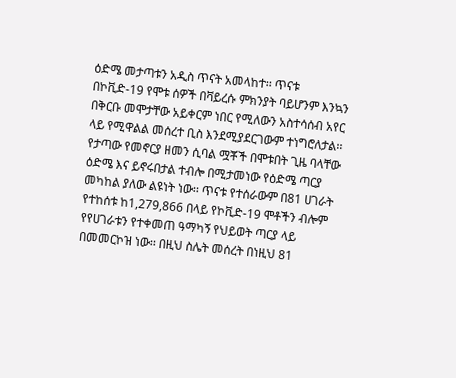ዕድሜ መታጣቱን አዲስ ጥናት አመላከተ፡፡ ጥናቱ በኮቪድ-19 የሞቱ ሰዎች በቫይረሱ ምክንያት ባይሆንም እንኳን በቅርቡ መሞታቸው አይቀርም ነበር የሚለውን አስተሳሰብ አየር ላይ የሚዋልል መሰረተ ቢስ እንደሚያደርገውም ተነግሮለታል፡፡
የታጣው የመኖርያ ዘመን ሲባል ሟቾች በሞቱበት ጊዜ ባላቸው ዕድሜ እና ይኖሩበታል ተብሎ በሚታመነው የዕድሜ ጣርያ መካከል ያለው ልዩነት ነው፡፡ ጥናቱ የተሰራውም በ81 ሀገራት የተከሰቱ ከ1,279,866 በላይ የኮቪድ-19 ሞቶችን ብሎም የየሀገራቱን የተቀመጠ ዓማካኝ የህይወት ጣርያ ላይ በመመርኮዝ ነው፡፡ በዚህ ስሌት መሰረት በነዚህ 81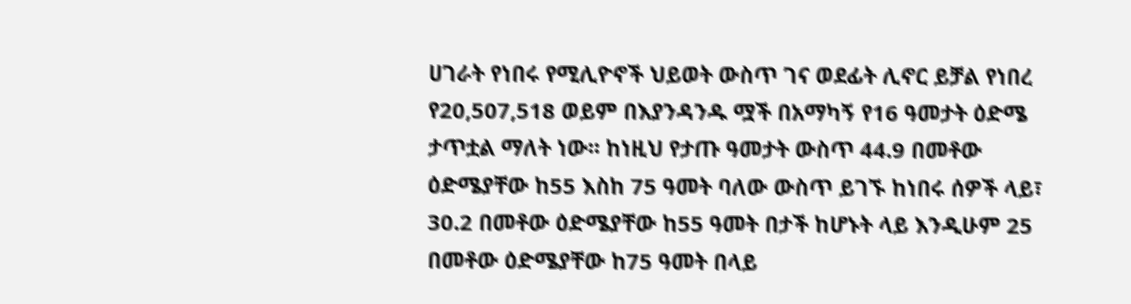ሀገራት የነበሩ የሚሊዮኖች ህይወት ውስጥ ገና ወደፊት ሊኖር ይቻል የነበረ የ20,507,518 ወይም በእያንዳንዱ ሟች በአማካኝ የ16 ዓመታት ዕድሜ ታጥቷል ማለት ነው፡፡ ከነዚህ የታጡ ዓመታት ውስጥ 44.9 በመቶው ዕድሜያቸው ከ55 እስከ 75 ዓመት ባለው ውስጥ ይገኙ ከነበሩ ሰዎች ላይ፣ 30.2 በመቶው ዕድሜያቸው ከ55 ዓመት በታች ከሆኑት ላይ እንዲሁም 25 በመቶው ዕድሜያቸው ከ75 ዓመት በላይ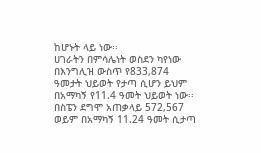ከሆኑት ላይ ነው፡፡
ሀገራትን በምሳሌነት ወስደን ካየነው በእንግሊዝ ውስጥ የ833,874 ዓመታት ህይወት የታጣ ሲሆን ይህም በአማካኝ የ11.4 ዓመት ህይወት ነው፡፡ በስፔን ደግሞ አጠቃላይ 572,567 ወይም በአማካኝ 11.24 ዓመት ሲታጣ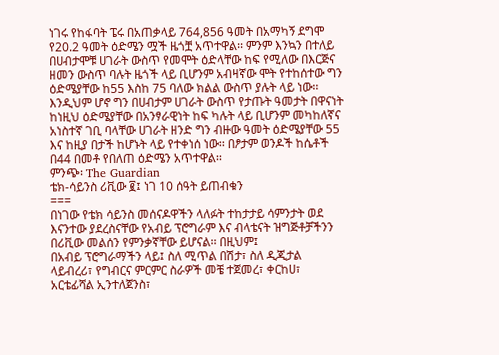ነገሩ የከፋባት ፔሩ በአጠቃላይ 764,856 ዓመት በአማካኝ ደግሞ የ20.2 ዓመት ዕድሜን ሟች ዜጎቿ አጥተዋል፡፡ ምንም እንኳን በተለይ በሀብታሞቹ ሀገራት ውስጥ የመሞት ዕድላቸው ከፍ የሚለው በእርጅና ዘመን ውስጥ ባሉት ዜጎች ላይ ቢሆንም አብዛኛው ሞት የተከሰተው ግን ዕድሜያቸው ከ55 እስከ 75 ባለው ክልል ውስጥ ያሉት ላይ ነው፡፡
እንዲህም ሆኖ ግን በሀብታም ሀገራት ውስጥ የታጡት ዓመታት በዋናነት ከነዚህ ዕድሜያቸው በአንፃራዊነት ከፍ ካሉት ላይ ቢሆንም መካከለኛና አነስተኛ ገቢ ባላቸው ሀገራት ዘንድ ግን ብዙው ዓመት ዕድሜያቸው 55 እና ከዚያ በታች ከሆኑት ላይ የተቀነሰ ነው፡፡ በፆታም ወንዶች ከሴቶች በ44 በመቶ የበለጠ ዕድሜን አጥተዋል፡፡
ምንጭ፡ The Guardian
ቴክ-ሳይንስ ሪቪው ፪፤ ነገ 10 ሰዓት ይጠብቁን
===
በነገው የቴክ ሳይንስ መሰናዶዋችን ላለፉት ተከታታይ ሳምንታት ወደ እናንተው ያደረስናቸው የአብይ ፕሮግራም እና ብላቴናት ዝግጅቶቻችንን በሪቪው መልሰን የምንቃኛቸው ይሆናል፡፡ በዚህም፤
በአብይ ፕሮግራማችን ላይ፤ ስለ ሚጥል በሽታ፣ ስለ ዲጂታል ላይብረሪ፣ የግብርና ምርምር ስራዎች መቼ ተጀመረ፣ ቀርከሀ፣ አርቴፊሻል ኢንተለጀንስ፣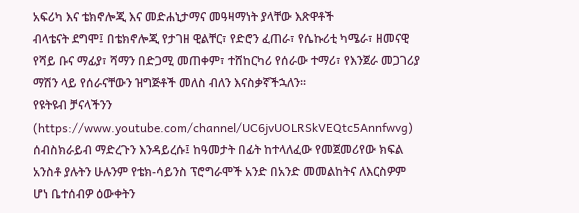አፍሪካ እና ቴክኖሎጂ እና መድሐኒታማና መዓዛማነት ያላቸው እጽዋቶች
ብላቴናት ደግሞ፤ በቴክኖሎጂ የታገዘ ዊልቸር፣ የድሮን ፈጠራ፣ የሴኩሪቲ ካሜራ፣ ዘመናዊ የሻይ ቡና ማፊያ፣ ሻማን በድጋሚ መጠቀም፣ ተሸከርካሪ የሰራው ተማሪ፣ የእንጀራ መጋገሪያ ማሽን ላይ የሰራናቸውን ዝግጅቶች መለስ ብለን እናስቃኛችኋለን፡፡
የዩትዩብ ቻናላችንን (https://www.youtube.com/channel/UC6jvUOLRSkVEQtc5Annfwvg) ሰብስክራይብ ማድረጉን እንዳይረሱ፤ ከዓመታት በፊት ከተላለፈው የመጀመሪየው ክፍል አንስቶ ያሉትን ሁሉንም የቴክ-ሳይንስ ፕሮግራሞች አንድ በአንድ መመልከትና ለእርስዎም ሆነ ቤተሰብዎ ዕውቀትን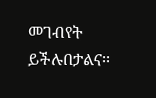መገብየት ይችሉበታልና፡፡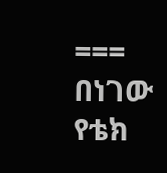===
በነገው የቴክ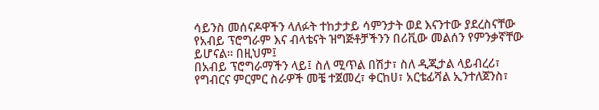ሳይንስ መሰናዶዋችን ላለፉት ተከታታይ ሳምንታት ወደ እናንተው ያደረስናቸው የአብይ ፕሮግራም እና ብላቴናት ዝግጅቶቻችንን በሪቪው መልሰን የምንቃኛቸው ይሆናል፡፡ በዚህም፤
በአብይ ፕሮግራማችን ላይ፤ ስለ ሚጥል በሽታ፣ ስለ ዲጂታል ላይብረሪ፣ የግብርና ምርምር ስራዎች መቼ ተጀመረ፣ ቀርከሀ፣ አርቴፊሻል ኢንተለጀንስ፣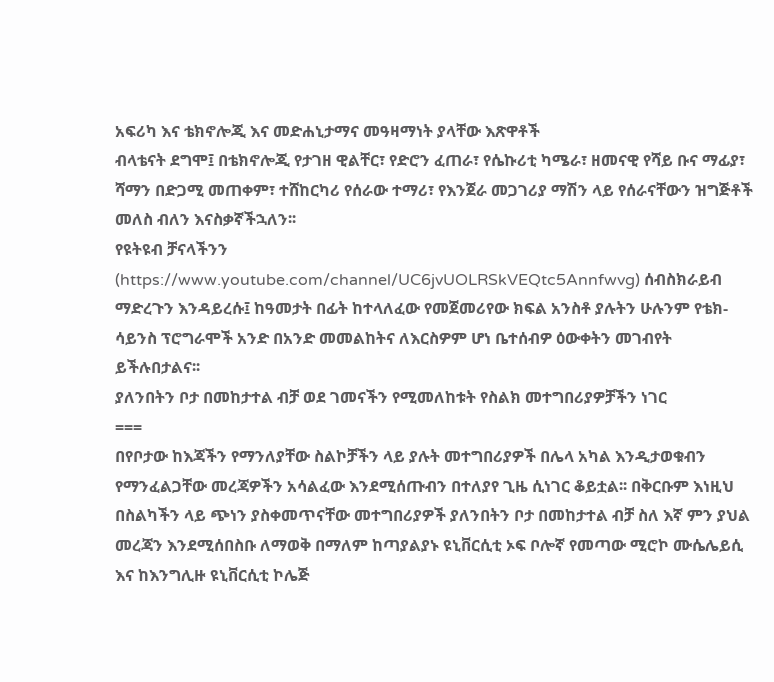አፍሪካ እና ቴክኖሎጂ እና መድሐኒታማና መዓዛማነት ያላቸው እጽዋቶች
ብላቴናት ደግሞ፤ በቴክኖሎጂ የታገዘ ዊልቸር፣ የድሮን ፈጠራ፣ የሴኩሪቲ ካሜራ፣ ዘመናዊ የሻይ ቡና ማፊያ፣ ሻማን በድጋሚ መጠቀም፣ ተሸከርካሪ የሰራው ተማሪ፣ የእንጀራ መጋገሪያ ማሽን ላይ የሰራናቸውን ዝግጅቶች መለስ ብለን እናስቃኛችኋለን፡፡
የዩትዩብ ቻናላችንን (https://www.youtube.com/channel/UC6jvUOLRSkVEQtc5Annfwvg) ሰብስክራይብ ማድረጉን እንዳይረሱ፤ ከዓመታት በፊት ከተላለፈው የመጀመሪየው ክፍል አንስቶ ያሉትን ሁሉንም የቴክ-ሳይንስ ፕሮግራሞች አንድ በአንድ መመልከትና ለእርስዎም ሆነ ቤተሰብዎ ዕውቀትን መገብየት ይችሉበታልና፡፡
ያለንበትን ቦታ በመከታተል ብቻ ወደ ገመናችን የሚመለከቱት የስልክ መተግበሪያዎቻችን ነገር
===
በየቦታው ከእጃችን የማንለያቸው ስልኮቻችን ላይ ያሉት መተግበሪያዎች በሌላ አካል እንዲታወቁብን የማንፈልጋቸው መረጃዎችን አሳልፈው እንደሚሰጡብን በተለያየ ጊዜ ሲነገር ቆይቷል፡፡ በቅርቡም እነዚህ በስልካችን ላይ ጭነን ያስቀመጥናቸው መተግበሪያዎች ያለንበትን ቦታ በመከታተል ብቻ ስለ እኛ ምን ያህል መረጃን እንደሚሰበስቡ ለማወቅ በማለም ከጣያልያኑ ዩኒቨርሲቲ ኦፍ ቦሎኛ የመጣው ሚሮኮ ሙሴሌይሲ እና ከእንግሊዙ ዩኒቨርሲቲ ኮሌጅ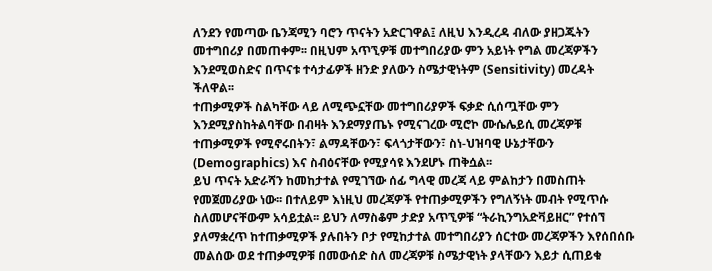ለንደን የመጣው ቤንጃሚን ባሮን ጥናትን አድርገዋል፤ ለዚህ እንዲረዳ ብለው ያዘጋጁትን መተግበሪያ በመጠቀም፡፡ በዚህም አጥኚዎቹ መተግበሪያው ምን አይነት የግል መረጃዎችን እንደሚወስድና በጥናቱ ተሳታፊዎች ዘንድ ያለውን ስሜታዊነትም (Sensitivity) መረዳት ችለዋል፡፡
ተጠቃሚዎች ስልካቸው ላይ ለሚጭኗቸው መተግበሪያዎች ፍቃድ ሲሰጧቸው ምን እንደሚያስከትልባቸው በብዛት እንደማያጤኑ የሚናገረው ሚሮኮ ሙሴሌይሲ መረጃዎቹ ተጠቃሚዎች የሚኖሩበትን፣ ልማዳቸውን፣ ፍላጎታቸውን፣ ስነ-ህዝባዊ ሁኔታቸውን (Demographics) እና ስብዕናቸው የሚያሳዩ እንደሆኑ ጠቅሷል፡፡
ይህ ጥናት አድራሻን ከመከታተል የሚገኘው ሰፊ ግላዊ መረጃ ላይ ምልከታን በመስጠት የመጀመሪያው ነው፡፡ በተለይም እነዚህ መረጃዎች የተጠቃሚዎችን የግለኝነት መብት የሚጥሱ ስለመሆናቸውም አሳይቷል፡፡ ይህን ለማስቆም ታድያ አጥኚዎቹ “ትራኪንግአድቫይዘር” የተሰኘ ያለማቋረጥ ከተጠቃሚዎች ያሉበትን ቦታ የሚከታተል መተግበሪያን ሰርተው መረጃዎችን እየሰበሰቡ መልሰው ወደ ተጠቃሚዎቹ በመውሰድ ስለ መረጃዎቹ ስሜታዊነት ያላቸውን እይታ ሲጠይቁ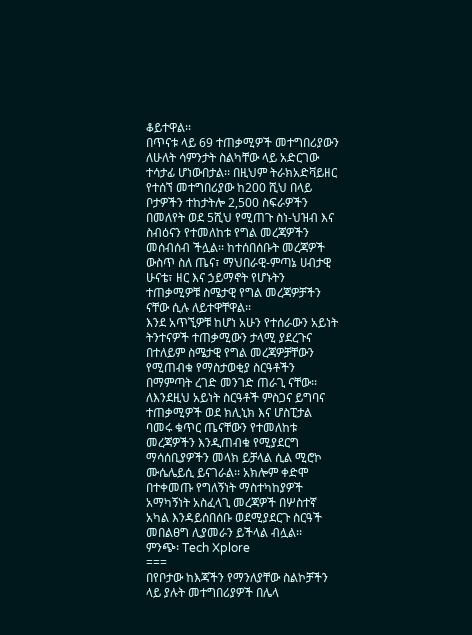ቆይተዋል፡፡
በጥናቱ ላይ 69 ተጠቃሚዎች መተግበሪያውን ለሁለት ሳምንታት ስልካቸው ላይ አድርገው ተሳታፊ ሆነውበታል፡፡ በዚህም ትራክአድቫይዘር የተሰኘ መተግበሪያው ከ200 ሺህ በላይ ቦታዎችን ተከታትሎ 2,500 ስፍራዎችን በመለየት ወደ 5ሺህ የሚጠጉ ስነ-ህዝብ እና ስብዕናን የተመለከቱ የግል መረጃዎችን መሰብሰብ ችሏል፡፡ ከተሰበሰቡት መረጃዎች ውስጥ ስለ ጤና፣ ማህበራዊ-ምጣኔ ሀብታዊ ሁናቴ፣ ዘር እና ኃይማኖት የሆኑትን ተጠቃሚዎቹ ስሜታዊ የግል መረጃዎቻችን ናቸው ሲሉ ለይተዋቸዋል፡፡
እንደ አጥኚዎቹ ከሆነ አሁን የተሰራውን አይነት ትንተናዎች ተጠቃሚውን ታላሚ ያደረጉና በተለይም ስሜታዊ የግል መረጃዎቻቸውን የሚጠብቁ የማስታወቂያ ስርዓቶችን በማምጣት ረገድ መንገድ ጠራጊ ናቸው፡፡ ለእንደዚህ አይነት ስርዓቶች ምስጋና ይግባና ተጠቃሚዎች ወደ ክሊኒክ እና ሆስፒታል ባመሩ ቁጥር ጤናቸውን የተመለከቱ መረጃዎችን እንዲጠብቁ የሚያደርግ ማሳሰቢያዎችን መላክ ይቻላል ሲል ሚሮኮ ሙሴሌይሲ ይናገራል፡፡ አክሎም ቀድሞ በተቀመጡ የግለኝነት ማስተካከያዎች አማካኝነት አስፈላጊ መረጃዎች በሦስተኛ አካል እንዳይሰበሰቡ ወደሚያደርጉ ስርዓች መበልፀግ ሊያመራን ይችላል ብሏል፡፡
ምንጭ፡ Tech Xplore
===
በየቦታው ከእጃችን የማንለያቸው ስልኮቻችን ላይ ያሉት መተግበሪያዎች በሌላ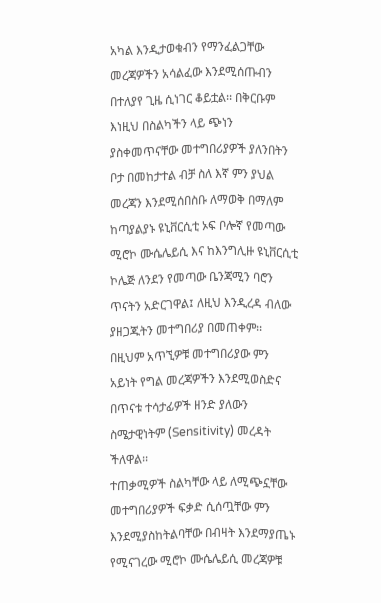አካል እንዲታወቁብን የማንፈልጋቸው መረጃዎችን አሳልፈው እንደሚሰጡብን በተለያየ ጊዜ ሲነገር ቆይቷል፡፡ በቅርቡም እነዚህ በስልካችን ላይ ጭነን ያስቀመጥናቸው መተግበሪያዎች ያለንበትን ቦታ በመከታተል ብቻ ስለ እኛ ምን ያህል መረጃን እንደሚሰበስቡ ለማወቅ በማለም ከጣያልያኑ ዩኒቨርሲቲ ኦፍ ቦሎኛ የመጣው ሚሮኮ ሙሴሌይሲ እና ከእንግሊዙ ዩኒቨርሲቲ ኮሌጅ ለንደን የመጣው ቤንጃሚን ባሮን ጥናትን አድርገዋል፤ ለዚህ እንዲረዳ ብለው ያዘጋጁትን መተግበሪያ በመጠቀም፡፡ በዚህም አጥኚዎቹ መተግበሪያው ምን አይነት የግል መረጃዎችን እንደሚወስድና በጥናቱ ተሳታፊዎች ዘንድ ያለውን ስሜታዊነትም (Sensitivity) መረዳት ችለዋል፡፡
ተጠቃሚዎች ስልካቸው ላይ ለሚጭኗቸው መተግበሪያዎች ፍቃድ ሲሰጧቸው ምን እንደሚያስከትልባቸው በብዛት እንደማያጤኑ የሚናገረው ሚሮኮ ሙሴሌይሲ መረጃዎቹ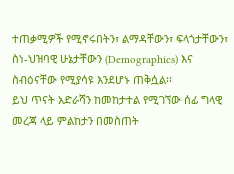ተጠቃሚዎች የሚኖሩበትን፣ ልማዳቸውን፣ ፍላጎታቸውን፣ ስነ-ህዝባዊ ሁኔታቸውን (Demographics) እና ስብዕናቸው የሚያሳዩ እንደሆኑ ጠቅሷል፡፡
ይህ ጥናት አድራሻን ከመከታተል የሚገኘው ሰፊ ግላዊ መረጃ ላይ ምልከታን በመስጠት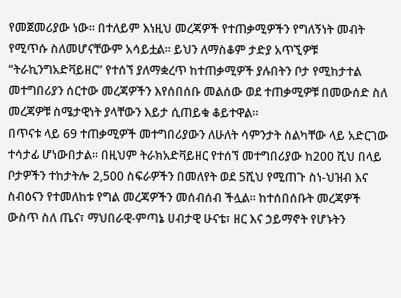የመጀመሪያው ነው፡፡ በተለይም እነዚህ መረጃዎች የተጠቃሚዎችን የግለኝነት መብት የሚጥሱ ስለመሆናቸውም አሳይቷል፡፡ ይህን ለማስቆም ታድያ አጥኚዎቹ “ትራኪንግአድቫይዘር” የተሰኘ ያለማቋረጥ ከተጠቃሚዎች ያሉበትን ቦታ የሚከታተል መተግበሪያን ሰርተው መረጃዎችን እየሰበሰቡ መልሰው ወደ ተጠቃሚዎቹ በመውሰድ ስለ መረጃዎቹ ስሜታዊነት ያላቸውን እይታ ሲጠይቁ ቆይተዋል፡፡
በጥናቱ ላይ 69 ተጠቃሚዎች መተግበሪያውን ለሁለት ሳምንታት ስልካቸው ላይ አድርገው ተሳታፊ ሆነውበታል፡፡ በዚህም ትራክአድቫይዘር የተሰኘ መተግበሪያው ከ200 ሺህ በላይ ቦታዎችን ተከታትሎ 2,500 ስፍራዎችን በመለየት ወደ 5ሺህ የሚጠጉ ስነ-ህዝብ እና ስብዕናን የተመለከቱ የግል መረጃዎችን መሰብሰብ ችሏል፡፡ ከተሰበሰቡት መረጃዎች ውስጥ ስለ ጤና፣ ማህበራዊ-ምጣኔ ሀብታዊ ሁናቴ፣ ዘር እና ኃይማኖት የሆኑትን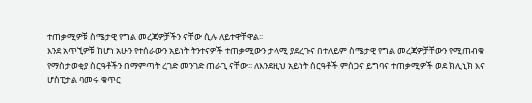ተጠቃሚዎቹ ስሜታዊ የግል መረጃዎቻችን ናቸው ሲሉ ለይተዋቸዋል፡፡
እንደ አጥኚዎቹ ከሆነ አሁን የተሰራውን አይነት ትንተናዎች ተጠቃሚውን ታላሚ ያደረጉና በተለይም ስሜታዊ የግል መረጃዎቻቸውን የሚጠብቁ የማስታወቂያ ስርዓቶችን በማምጣት ረገድ መንገድ ጠራጊ ናቸው፡፡ ለእንደዚህ አይነት ስርዓቶች ምስጋና ይግባና ተጠቃሚዎች ወደ ክሊኒክ እና ሆስፒታል ባመሩ ቁጥር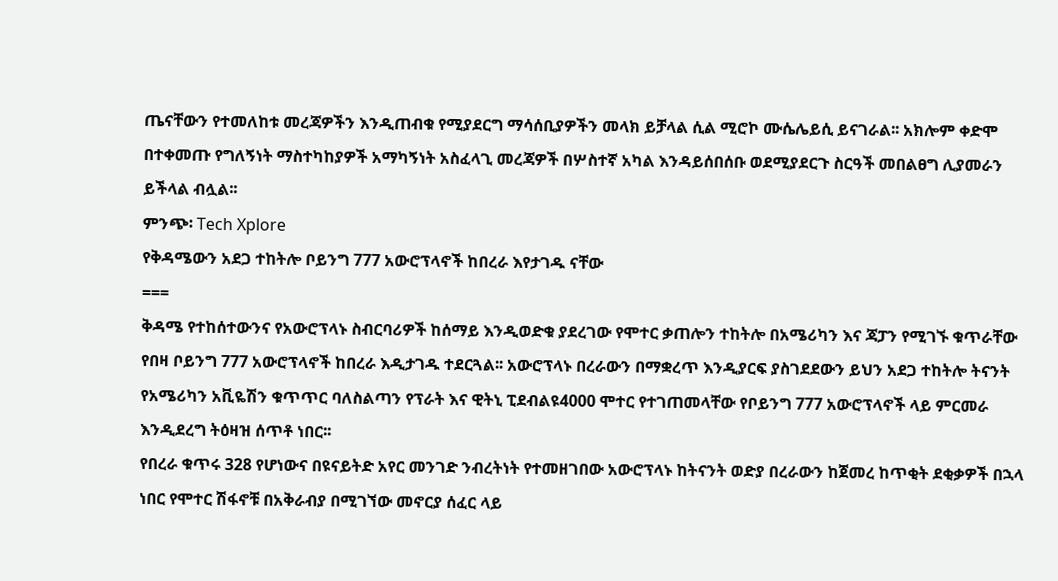ጤናቸውን የተመለከቱ መረጃዎችን እንዲጠብቁ የሚያደርግ ማሳሰቢያዎችን መላክ ይቻላል ሲል ሚሮኮ ሙሴሌይሲ ይናገራል፡፡ አክሎም ቀድሞ በተቀመጡ የግለኝነት ማስተካከያዎች አማካኝነት አስፈላጊ መረጃዎች በሦስተኛ አካል እንዳይሰበሰቡ ወደሚያደርጉ ስርዓች መበልፀግ ሊያመራን ይችላል ብሏል፡፡
ምንጭ፡ Tech Xplore
የቅዳሜውን አደጋ ተከትሎ ቦይንግ 777 አውሮፕላኖች ከበረራ እየታገዱ ናቸው
===
ቅዳሜ የተከሰተውንና የአውሮፕላኑ ስብርባሪዎች ከሰማይ እንዲወድቁ ያደረገው የሞተር ቃጠሎን ተከትሎ በአሜሪካን እና ጃፓን የሚገኙ ቁጥራቸው የበዛ ቦይንግ 777 አውሮፕላኖች ከበረራ እዲታገዱ ተደርጓል፡፡ አውሮፕላኑ በረራውን በማቋረጥ እንዲያርፍ ያስገደደውን ይህን አደጋ ተከትሎ ትናንት የአሜሪካን አቪዬሽን ቁጥጥር ባለስልጣን የፕራት እና ዊትኒ ፒደብልዩ4000 ሞተር የተገጠመላቸው የቦይንግ 777 አውሮፕላኖች ላይ ምርመራ እንዲደረግ ትዕዛዝ ሰጥቶ ነበር፡፡
የበረራ ቁጥሩ 328 የሆነውና በዩናይትድ አየር መንገድ ንብረትነት የተመዘገበው አውሮፕላኑ ከትናንት ወድያ በረራውን ከጀመረ ከጥቂት ደቂቃዎች በኋላ ነበር የሞተር ሽፋኖቹ በአቅራብያ በሚገኘው መኖርያ ሰፈር ላይ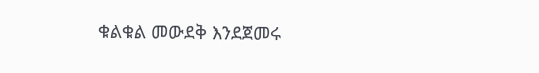ቁልቁል መውደቅ እንደጀመሩ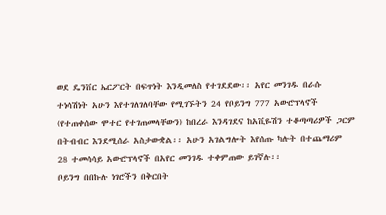ወደ ዴንቨር ኤርፖርት በፍጥነት እንዲመለስ የተገደደው፡፡ አየር መንገዱ በራሱ ተነሳሽነት አሁን እየተገለገለባቸው የሚገኙትን 24 የቦይንግ 777 አውሮፕላኖች (የተጠቀሰው ሞተር የተገጠመላቸውን) ከበረራ እንዳገደና ከአቪዬሽን ተቆጣጣሪዎች ጋርም በትብብር እንደሚሰራ አስታውቋል፡፡ አሁን አገልግሎት እየሰጡ ካሉት በተጨማሪም 28 ተመሳሳይ አውሮፕላኖች በአየር መንገዱ ተቀምጠው ይገኛሉ፡፡
ቦይንግ በበኩሉ ነገሮችን በቅርበት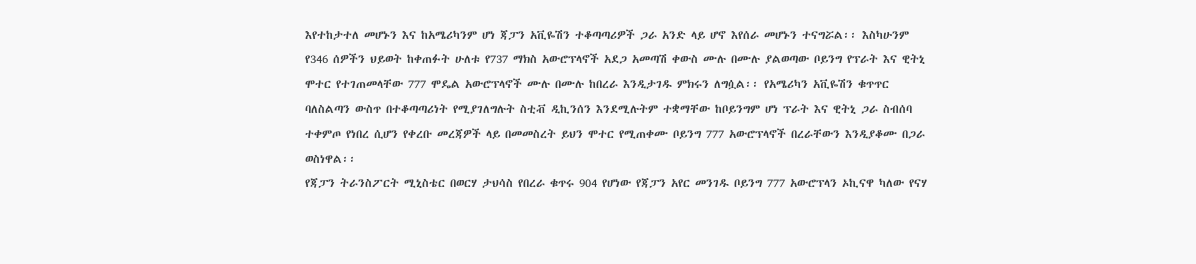እየተከታተለ መሆኑን እና ከአሜሪካንም ሆነ ጃፓን አቪዬሽን ተቆጣጣሪዎች ጋራ አንድ ላይ ሆኖ እየሰራ መሆኑን ተናግሯል፡፡ እስካሁንም የ346 ሰዎችን ህይወት ከቀጠፉት ሁለቱ የ737 ማክስ አውሮፕላኖች አደጋ አመጣሽ ቀውስ ሙሉ በሙሉ ያልወጣው ቦይንግ የፕራት እና ዊትኒ ሞተር የተገጠመላቸው 777 ሞዴል አውሮፕላኖች ሙሉ በሙሉ ከበረራ እንዲታገዱ ምክሩን ለግሷል፡፡ የአሜሪካን አቪዬሽን ቁጥጥር ባለስልጣን ውስጥ በተቆጣጣሪነት የሚያገለግሉት ስቲቭ ዲኪንሰን እንደሚሉትም ተቋማቸው ከቦይንግም ሆነ ፕራት እና ዊትኒ ጋራ ስብሰባ ተቀምጦ የነበረ ሲሆን የቀረቡ መረጃዎች ላይ በመመስረት ይህን ሞተር የሚጠቀሙ ቦይንግ 777 አውሮፕላኖች በረራቸውን እንዲያቆሙ በጋራ ወስነዋል፡፡
የጃፓን ትራንስፖርት ሚኒስቴር በወርሃ ታህሳስ የበረራ ቁጥሩ 904 የሆነው የጃፓን አየር መንገዱ ቦይንግ 777 አውሮፕላን ኦኪናዋ ካለው የናሃ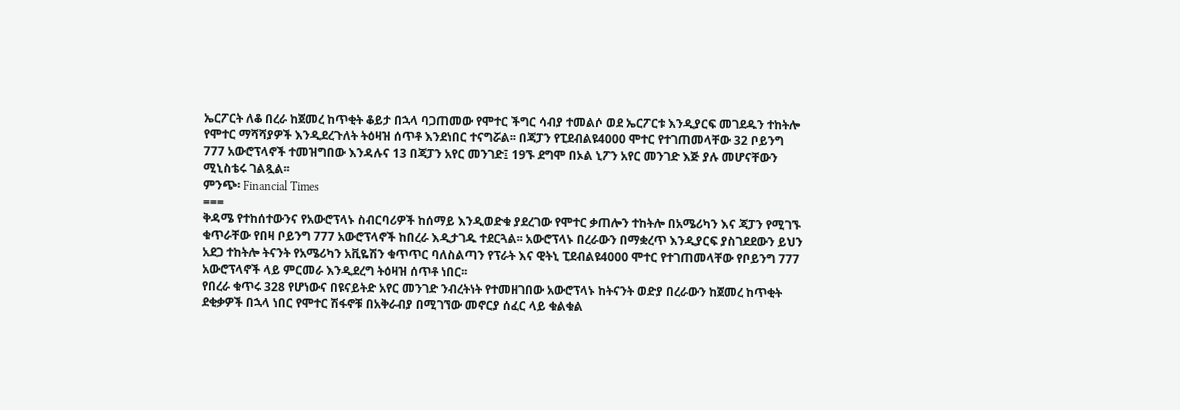ኤርፖርት ለቆ በረራ ከጀመረ ከጥቂት ቆይታ በኋላ ባጋጠመው የሞተር ችግር ሳብያ ተመልሶ ወደ ኤርፖርቱ እንዲያርፍ መገደዱን ተከትሎ የሞተር ማሻሻያዎች እንዲደረጉለት ትዕዛዝ ሰጥቶ እንደነበር ተናግሯል፡፡ በጃፓን የፒደብልዩ4000 ሞተር የተገጠመላቸው 32 ቦይንግ 777 አውሮፕላኖች ተመዝግበው እንዳሉና 13 በጃፓን አየር መንገድ፤ 19ኙ ደግሞ በኦል ኒፖን አየር መንገድ እጅ ያሉ መሆናቸውን ሚኒስቴሩ ገልጿል፡፡
ምንጭ፡ Financial Times
===
ቅዳሜ የተከሰተውንና የአውሮፕላኑ ስብርባሪዎች ከሰማይ እንዲወድቁ ያደረገው የሞተር ቃጠሎን ተከትሎ በአሜሪካን እና ጃፓን የሚገኙ ቁጥራቸው የበዛ ቦይንግ 777 አውሮፕላኖች ከበረራ እዲታገዱ ተደርጓል፡፡ አውሮፕላኑ በረራውን በማቋረጥ እንዲያርፍ ያስገደደውን ይህን አደጋ ተከትሎ ትናንት የአሜሪካን አቪዬሽን ቁጥጥር ባለስልጣን የፕራት እና ዊትኒ ፒደብልዩ4000 ሞተር የተገጠመላቸው የቦይንግ 777 አውሮፕላኖች ላይ ምርመራ እንዲደረግ ትዕዛዝ ሰጥቶ ነበር፡፡
የበረራ ቁጥሩ 328 የሆነውና በዩናይትድ አየር መንገድ ንብረትነት የተመዘገበው አውሮፕላኑ ከትናንት ወድያ በረራውን ከጀመረ ከጥቂት ደቂቃዎች በኋላ ነበር የሞተር ሽፋኖቹ በአቅራብያ በሚገኘው መኖርያ ሰፈር ላይ ቁልቁል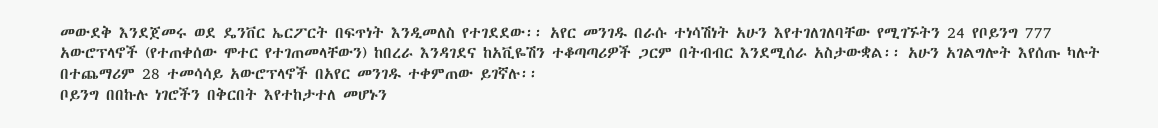መውደቅ እንደጀመሩ ወደ ዴንቨር ኤርፖርት በፍጥነት እንዲመለስ የተገደደው፡፡ አየር መንገዱ በራሱ ተነሳሽነት አሁን እየተገለገለባቸው የሚገኙትን 24 የቦይንግ 777 አውሮፕላኖች (የተጠቀሰው ሞተር የተገጠመላቸውን) ከበረራ እንዳገደና ከአቪዬሽን ተቆጣጣሪዎች ጋርም በትብብር እንደሚሰራ አስታውቋል፡፡ አሁን አገልግሎት እየሰጡ ካሉት በተጨማሪም 28 ተመሳሳይ አውሮፕላኖች በአየር መንገዱ ተቀምጠው ይገኛሉ፡፡
ቦይንግ በበኩሉ ነገሮችን በቅርበት እየተከታተለ መሆኑን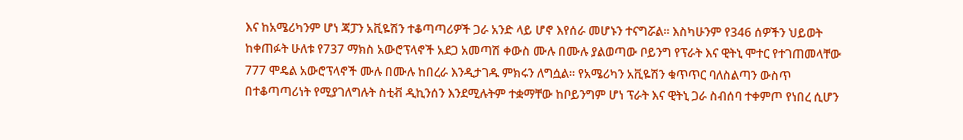እና ከአሜሪካንም ሆነ ጃፓን አቪዬሽን ተቆጣጣሪዎች ጋራ አንድ ላይ ሆኖ እየሰራ መሆኑን ተናግሯል፡፡ እስካሁንም የ346 ሰዎችን ህይወት ከቀጠፉት ሁለቱ የ737 ማክስ አውሮፕላኖች አደጋ አመጣሽ ቀውስ ሙሉ በሙሉ ያልወጣው ቦይንግ የፕራት እና ዊትኒ ሞተር የተገጠመላቸው 777 ሞዴል አውሮፕላኖች ሙሉ በሙሉ ከበረራ እንዲታገዱ ምክሩን ለግሷል፡፡ የአሜሪካን አቪዬሽን ቁጥጥር ባለስልጣን ውስጥ በተቆጣጣሪነት የሚያገለግሉት ስቲቭ ዲኪንሰን እንደሚሉትም ተቋማቸው ከቦይንግም ሆነ ፕራት እና ዊትኒ ጋራ ስብሰባ ተቀምጦ የነበረ ሲሆን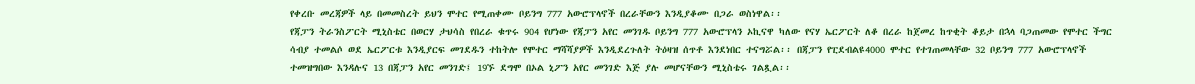የቀረቡ መረጃዎች ላይ በመመስረት ይህን ሞተር የሚጠቀሙ ቦይንግ 777 አውሮፕላኖች በረራቸውን እንዲያቆሙ በጋራ ወስነዋል፡፡
የጃፓን ትራንስፖርት ሚኒስቴር በወርሃ ታህሳስ የበረራ ቁጥሩ 904 የሆነው የጃፓን አየር መንገዱ ቦይንግ 777 አውሮፕላን ኦኪናዋ ካለው የናሃ ኤርፖርት ለቆ በረራ ከጀመረ ከጥቂት ቆይታ በኋላ ባጋጠመው የሞተር ችግር ሳብያ ተመልሶ ወደ ኤርፖርቱ እንዲያርፍ መገደዱን ተከትሎ የሞተር ማሻሻያዎች እንዲደረጉለት ትዕዛዝ ሰጥቶ እንደነበር ተናግሯል፡፡ በጃፓን የፒደብልዩ4000 ሞተር የተገጠመላቸው 32 ቦይንግ 777 አውሮፕላኖች ተመዝግበው እንዳሉና 13 በጃፓን አየር መንገድ፤ 19ኙ ደግሞ በኦል ኒፖን አየር መንገድ እጅ ያሉ መሆናቸውን ሚኒስቴሩ ገልጿል፡፡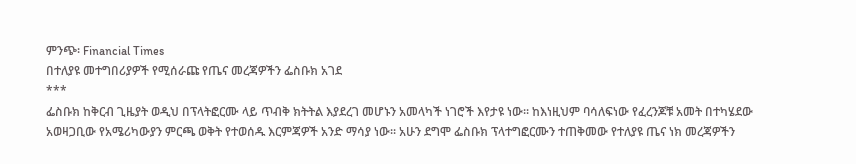ምንጭ፡ Financial Times
በተለያዩ መተግበሪያዎች የሚሰራጩ የጤና መረጃዎችን ፌስቡክ አገደ
***
ፌስቡክ ከቅርብ ጊዜያት ወዲህ በፕላትፎርሙ ላይ ጥብቅ ክትትል እያደረገ መሆኑን አመላካች ነገሮች እየታዩ ነው፡፡ ከእነዚህም ባሳለፍነው የፈረንጆቹ አመት በተካሄደው አወዛጋቢው የአሜሪካውያን ምርጫ ወቅት የተወሰዱ እርምጃዎች አንድ ማሳያ ነው፡፡ አሁን ደግሞ ፌስቡክ ፕላተግፎርሙን ተጠቅመው የተለያዩ ጤና ነክ መረጃዎችን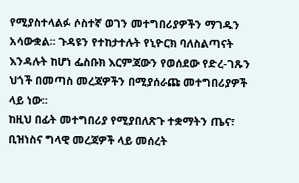የሚያስተላልፉ ሶስተኛ ወገን መተግበሪያዎችን ማገዱን አሳውቋል፡፡ ጉዳዩን የተከታተሉት የኒዮርክ ባለስልጣናት እንዳሉት ከሆነ ፌስቡክ እርምጃውን የወሰደው የድረ-ገጹን ህጎች በመጣስ መረጃዎችን በሚያሰራጩ መተግበሪያዎች ላይ ነው፡፡
ከዚህ በፊት መተግበሪያ የሚያበለጽጉ ተቋማትን ጤና፣ ቢዝነስና ግላዊ መረጃዎች ላይ መሰረት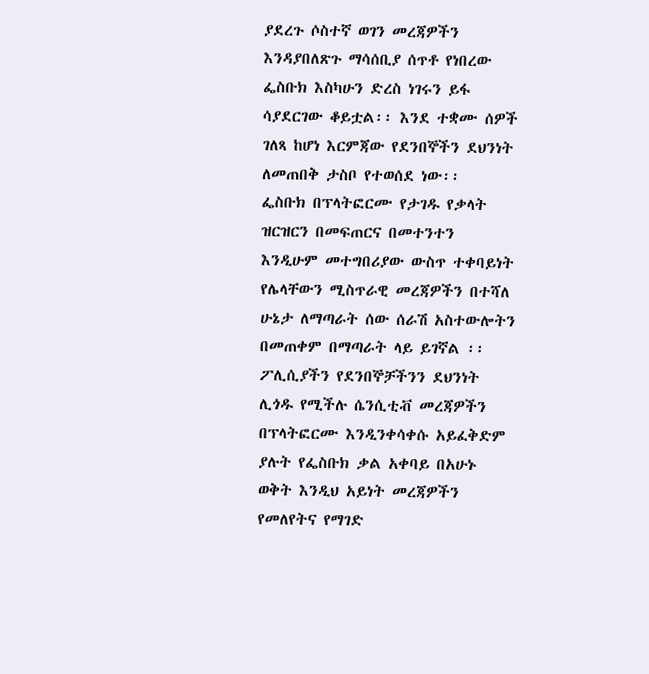ያደረጉ ሶስተኛ ወገን መረጃዎችን እንዳያበለጽጉ ማሳሰቢያ ሰጥቶ የነበረው ፌስቡክ እስካሁን ድረስ ነገሩን ይፋ ሳያደርገው ቆይቷል፡፡ እንደ ተቋሙ ሰዎች ገለጻ ከሆነ እርምጃው የደንበኞችን ደህንነት ለመጠበቅ ታስቦ የተወሰደ ነው፡፡
ፌስቡክ በፕላትፎርሙ የታገዱ የቃላት ዝርዝርን በመፍጠርና በመተንተን እንዲሁም መተግበሪያው ውስጥ ተቀባይነት የሌላቸውን ሚስጥራዊ መረጃዎችን በተሻለ ሁኔታ ለማጣራት ሰው ሰራሽ አስተውሎትን በመጠቀም በማጣራት ላይ ይገኛል ፡፡ ፖሊሲያችን የደንበኞቻችንን ደህንነት ሊጎዱ የሚችሉ ሴንሲቲቭ መረጃዎችን በፕላትፎርሙ እንዲንቀሳቀሱ አይፈቅድም ያሉት የፌስቡክ ቃል አቀባይ በአሁኑ ወቅት እንዲህ አይነት መረጃዎችን የመለየትና የማገድ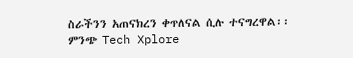ስራችንን አጠናክረን ቀጥለናል ሲሉ ተናግረዋል፡፡
ምንጭ Tech Xplore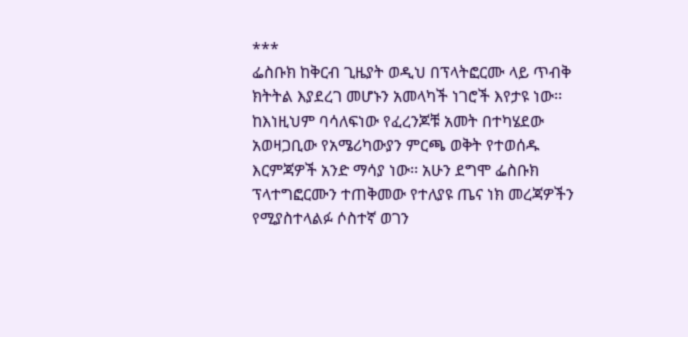***
ፌስቡክ ከቅርብ ጊዜያት ወዲህ በፕላትፎርሙ ላይ ጥብቅ ክትትል እያደረገ መሆኑን አመላካች ነገሮች እየታዩ ነው፡፡ ከእነዚህም ባሳለፍነው የፈረንጆቹ አመት በተካሄደው አወዛጋቢው የአሜሪካውያን ምርጫ ወቅት የተወሰዱ እርምጃዎች አንድ ማሳያ ነው፡፡ አሁን ደግሞ ፌስቡክ ፕላተግፎርሙን ተጠቅመው የተለያዩ ጤና ነክ መረጃዎችን የሚያስተላልፉ ሶስተኛ ወገን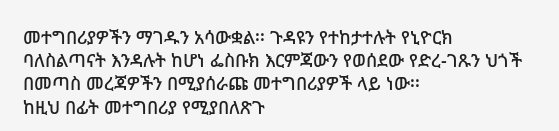መተግበሪያዎችን ማገዱን አሳውቋል፡፡ ጉዳዩን የተከታተሉት የኒዮርክ ባለስልጣናት እንዳሉት ከሆነ ፌስቡክ እርምጃውን የወሰደው የድረ-ገጹን ህጎች በመጣስ መረጃዎችን በሚያሰራጩ መተግበሪያዎች ላይ ነው፡፡
ከዚህ በፊት መተግበሪያ የሚያበለጽጉ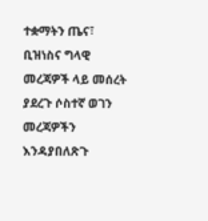ተቋማትን ጤና፣ ቢዝነስና ግላዊ መረጃዎች ላይ መሰረት ያደረጉ ሶስተኛ ወገን መረጃዎችን እንዳያበለጽጉ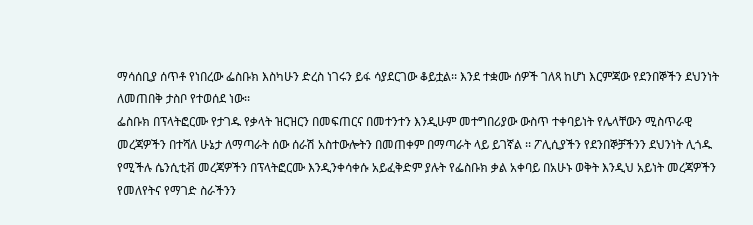ማሳሰቢያ ሰጥቶ የነበረው ፌስቡክ እስካሁን ድረስ ነገሩን ይፋ ሳያደርገው ቆይቷል፡፡ እንደ ተቋሙ ሰዎች ገለጻ ከሆነ እርምጃው የደንበኞችን ደህንነት ለመጠበቅ ታስቦ የተወሰደ ነው፡፡
ፌስቡክ በፕላትፎርሙ የታገዱ የቃላት ዝርዝርን በመፍጠርና በመተንተን እንዲሁም መተግበሪያው ውስጥ ተቀባይነት የሌላቸውን ሚስጥራዊ መረጃዎችን በተሻለ ሁኔታ ለማጣራት ሰው ሰራሽ አስተውሎትን በመጠቀም በማጣራት ላይ ይገኛል ፡፡ ፖሊሲያችን የደንበኞቻችንን ደህንነት ሊጎዱ የሚችሉ ሴንሲቲቭ መረጃዎችን በፕላትፎርሙ እንዲንቀሳቀሱ አይፈቅድም ያሉት የፌስቡክ ቃል አቀባይ በአሁኑ ወቅት እንዲህ አይነት መረጃዎችን የመለየትና የማገድ ስራችንን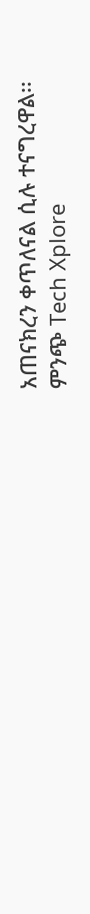አጠናክረን ቀጥለናል ሲሉ ተናግረዋል፡፡
ምንጭ Tech Xplore